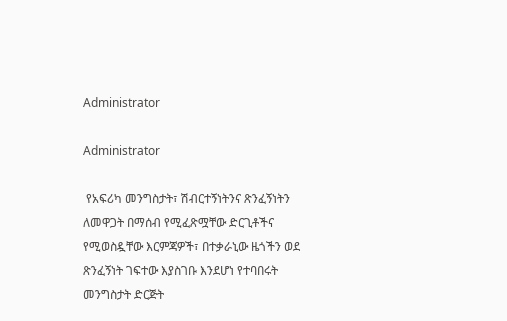Administrator

Administrator

 የአፍሪካ መንግስታት፣ ሽብርተኝነትንና ጽንፈኝነትን ለመዋጋት በማሰብ የሚፈጽሟቸው ድርጊቶችና የሚወስዷቸው እርምጃዎች፣ በተቃራኒው ዜጎችን ወደ ጽንፈኝነት ገፍተው እያስገቡ እንደሆነ የተባበሩት መንግስታት ድርጅት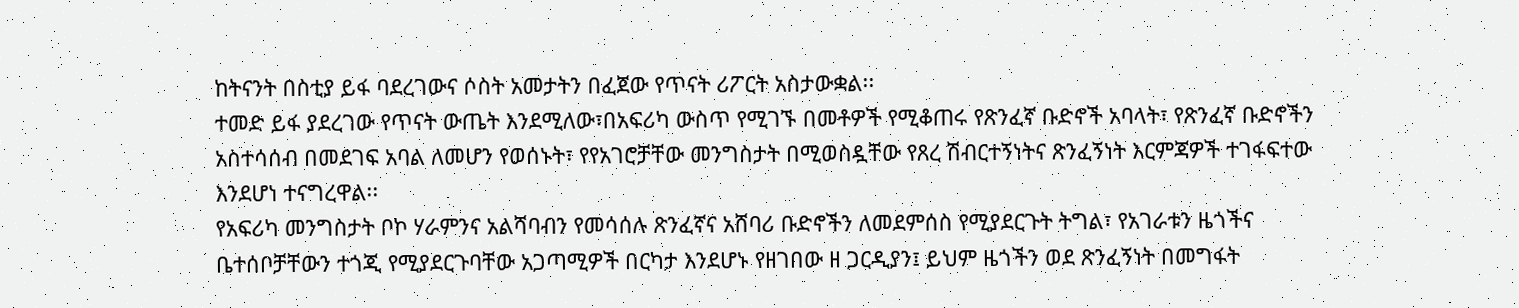ከትናንት በስቲያ ይፋ ባደረገውና ሶስት አመታትን በፈጀው የጥናት ሪፖርት አስታውቋል፡፡
ተመድ ይፋ ያደረገው የጥናት ውጤት እንደሚለው፣በአፍሪካ ውስጥ የሚገኙ በመቶዎች የሚቆጠሩ የጽንፈኛ ቡድኖች አባላት፣ የጽንፈኛ ቡድኖችን አስተሳሰብ በመደገፍ አባል ለመሆን የወሰኑት፣ የየአገሮቻቸው መንግስታት በሚወስዷቸው የጸረ ሽብርተኝነትና ጽንፈኝነት እርምጃዎች ተገፋፍተው እንደሆነ ተናግረዋል፡፡
የአፍሪካ መንግስታት ቦኮ ሃራምንና አልሻባብን የመሳሰሉ ጽንፈኛና አሸባሪ ቡድኖችን ለመደምሰስ የሚያደርጉት ትግል፣ የአገራቱን ዜጎችና ቤተሰቦቻቸውን ተጎጂ የሚያደርጉባቸው አጋጣሚዎች በርካታ እንደሆኑ የዘገበው ዘ ጋርዲያን፤ ይህም ዜጎችን ወደ ጽንፈኝነት በመግፋት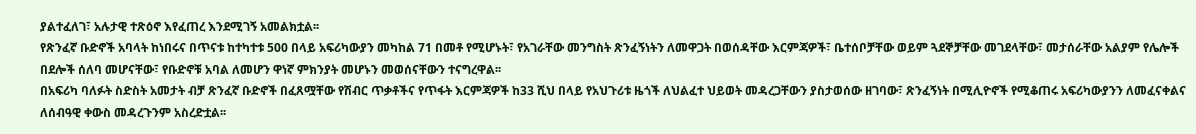ያልተፈለገ፣ አሉታዊ ተጽዕኖ እየፈጠረ እንደሚገኝ አመልክቷል፡፡
የጽንፈኛ ቡድኖች አባላት ከነበሩና በጥናቱ ከተካተቱ 500 በላይ አፍሪካውያን መካከል 71 በመቶ የሚሆኑት፣ የአገራቸው መንግስት ጽንፈኝነትን ለመዋጋት በወሰዳቸው እርምጃዎች፣ ቤተሰቦቻቸው ወይም ጓደኞቻቸው መገደላቸው፣ መታሰራቸው አልያም የሌሎች በደሎች ሰለባ መሆናቸው፣ የቡድኖቹ አባል ለመሆን ዋነኛ ምክንያት መሆኑን መወሰናቸውን ተናግረዋል፡፡
በአፍሪካ ባለፉት ስድስት አመታት ብቻ ጽንፈኛ ቡድኖች በፈጸሟቸው የሽብር ጥቃቶችና የጥፋት እርምጃዎች ከ33 ሺህ በላይ የአህጉሪቱ ዜጎች ለህልፈተ ህይወት መዳረጋቸውን ያስታወሰው ዘገባው፣ ጽንፈኝነት በሚሊዮኖች የሚቆጠሩ አፍሪካውያንን ለመፈናቀልና ለሰብዓዊ ቀውስ መዳረጉንም አስረድቷል፡፡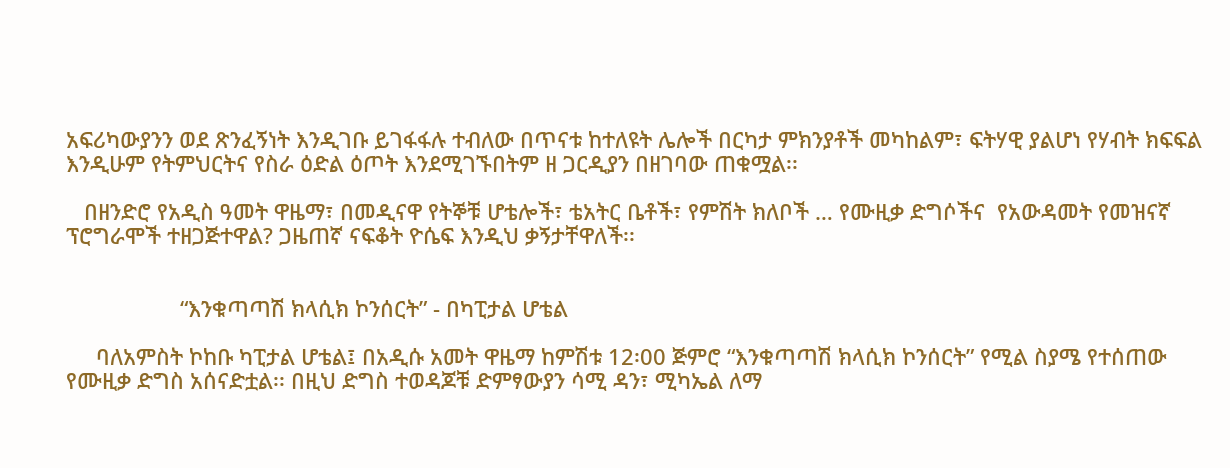አፍሪካውያንን ወደ ጽንፈኝነት እንዲገቡ ይገፋፋሉ ተብለው በጥናቱ ከተለዩት ሌሎች በርካታ ምክንያቶች መካከልም፣ ፍትሃዊ ያልሆነ የሃብት ክፍፍል እንዲሁም የትምህርትና የስራ ዕድል ዕጦት እንደሚገኙበትም ዘ ጋርዲያን በዘገባው ጠቁሟል፡፡

   በዘንድሮ የአዲስ ዓመት ዋዜማ፣ በመዲናዋ የትኞቹ ሆቴሎች፣ ቴአትር ቤቶች፣ የምሽት ክለቦች … የሙዚቃ ድግሶችና  የአውዳመት የመዝናኛ ፕሮግራሞች ተዘጋጅተዋል? ጋዜጠኛ ናፍቆት ዮሴፍ እንዲህ ቃኝታቸዋለች፡፡


                   “እንቁጣጣሽ ክላሲክ ኮንሰርት” - በካፒታል ሆቴል

     ባለአምስት ኮከቡ ካፒታል ሆቴል፤ በአዲሱ አመት ዋዜማ ከምሽቱ 12፡00 ጅምሮ “እንቁጣጣሽ ክላሲክ ኮንሰርት” የሚል ስያሜ የተሰጠው የሙዚቃ ድግስ አሰናድቷል፡፡ በዚህ ድግስ ተወዳጆቹ ድምፃውያን ሳሚ ዳን፣ ሚካኤል ለማ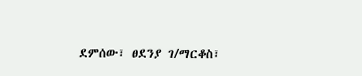ደምሰው፣ ፀደንያ ገ/ማርቆስ፣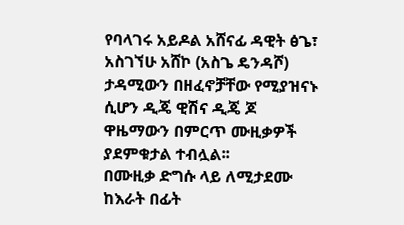የባላገሩ አይዶል አሸናፊ ዳዊት ፅጌ፣ አስገኘሁ አሸኮ (አስጌ ዴንዳሾ) ታዳሚውን በዘፈኖቻቸው የሚያዝናኑ ሲሆን ዲጄ ዊሽና ዲጄ ጆ ዋዜማውን በምርጥ ሙዚቃዎች ያደምቁታል ተብሏል፡፡
በሙዚቃ ድግሱ ላይ ለሚታደሙ ከእራት በፊት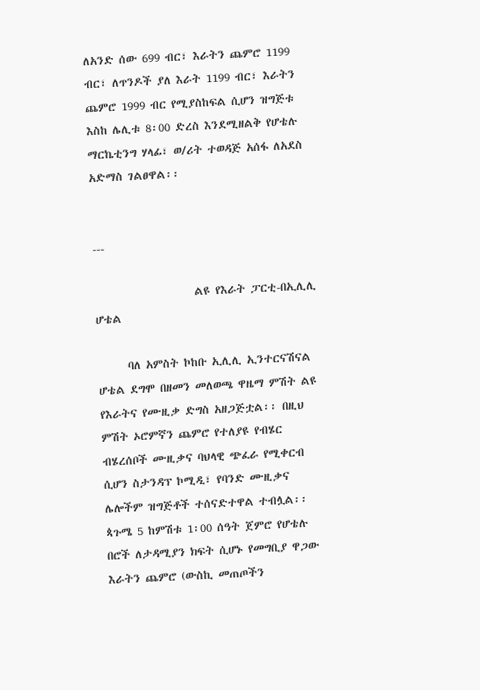ለአንድ ሰው 699 ብር፣ እራትን ጨምሮ 1199 ብር፣ ለጥንዶች ያለ እራት 1199 ብር፣ እራትን ጨምሮ 1999 ብር የሚያስከፍል ሲሆን ዝግጅቱ እስከ ሌሊቱ 8፡00 ድረስ እንደሚዘልቅ የሆቴሉ ማርኬቲንግ ሃላፊ፣ ወ/ሪት ተወዳጅ አሰፋ ለአደስ አድማስ ገልፀዋል፡፡


---

                    ልዩ የእራት ፓርቲ-በኢሊሊ ሆቴል

      ባለ አምስት ኮከቡ ኢሊሊ ኢንተርናሽናል ሆቴል ደግሞ በዘመን መለወጫ ዋዜማ ምሽት ልዩ የእራትና የሙዚቃ ድግስ አዘጋጅቷል፡፡ በዚህ ምሽት ኦሮምኛን ጨምሮ የተለያዩ የብሄር ብሄረሰቦች ሙዚቃና ባህላዊ ጭፈራ የሚቀርብ ሲሆን ስታንዳፕ ኮሚዲ፣ የባንድ ሙዚቃና ሌሎችም ዝግጅቶች ተሰናድተዋል ተብሏል፡፡ ጳጉሜ 5 ከምሽቱ 1፡00 ሰዓት ጀምሮ የሆቴሉ በሮች ለታዳሚያን ክፍት ሲሆኑ የመግቢያ ዋጋው እራትን ጨምሮ (ውስኪ መጠጦችን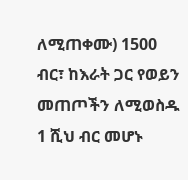ለሚጠቀሙ) 1500 ብር፣ ከእራት ጋር የወይን መጠጦችን ለሚወስዱ 1 ሺህ ብር መሆኑ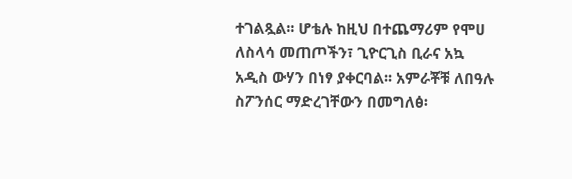ተገልጿል፡፡ ሆቴሉ ከዚህ በተጨማሪም የሞሀ ለስላሳ መጠጦችን፣ ጊዮርጊስ ቢራና አኳ አዲስ ውሃን በነፃ ያቀርባል፡፡ አምራቾቹ ለበዓሉ ስፖንሰር ማድረገቸውን በመግለፅ፡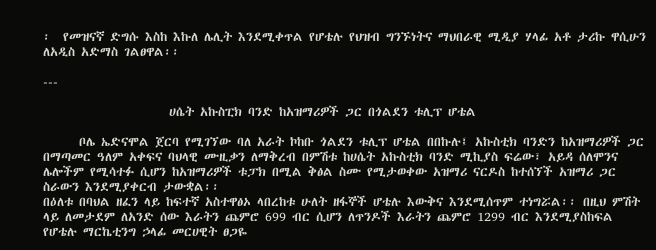፡  የመዝናኛ ድግሱ እስከ እኩለ ሌሊት እንደሚቀጥል የሆቴሉ የህዝብ ግንኙነትና ማህበራዊ ሚዲያ ሃላፊ አቶ ታሪኩ ዋሲሁን ለአዲስ አድማስ ገልፀዋል፡፡

---

                     ሀሴት አኩስፒክ ባንድ ከአዝማሪዎች ጋር በጎልደን ቱሊፕ ሆቴል

      ቦሌ ኤድናሞል ጀርባ የሚገኘው ባለ አራት ኮከቡ ጎልደን ቱሊፕ ሆቴል በበኩሉ፤ አኩስቲክ ባንድን ከአዝማሪዎች ጋር በማጣመር ዓለም አቀፍና ባህላዊ ሙዚቃን ለማቅረብ በምሽቱ ከሀሴት አኩስቲክ ባንድ ሚኪያስ ፍሬው፣ አይዳ ሰለሞንና ሌሎችም የሚሳተፉ ሲሆን ከአዝማሪዎች ቱፓክ በሚል ቅፅል ስሙ የሚታወቀው አዝማሪ ናርዶስ ከተሰኘች አዝማሪ ጋር ስራውን እንደሚያቀርብ ታውቋል፡፡
በዕለቱ በባህል ዘፈን ላይ ከፍተኛ አስተዋፅኦ ላበረከቱ ሁለት ዘፋኞች ሆቴሉ እውቅና እንደሚሰጥም ተነግሯል፡፡ በዚህ ምሽት ላይ ለመታደም ለአንድ ሰው እራትን ጨምሮ 699 ብር ሲሆን ለጥንዶች እራትን ጨምሮ 1299 ብር እንደሚያስከፍል የሆቴሉ ማርኬቲንግ ኃላፊ መርሀዊት ፀጋዬ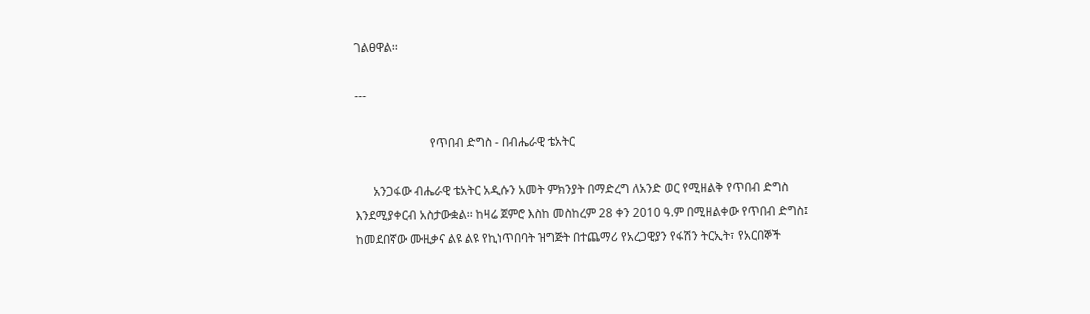ገልፀዋል፡፡

---

                         የጥበብ ድግስ - በብሔራዊ ቴአትር

      አንጋፋው ብሔራዊ ቴአትር አዲሱን አመት ምክንያት በማድረግ ለአንድ ወር የሚዘልቅ የጥበብ ድግስ እንደሚያቀርብ አስታውቋል፡፡ ከዛሬ ጀምሮ እስከ መስከረም 28 ቀን 2010 ዓ.ም በሚዘልቀው የጥበብ ድግስ፤ ከመደበኛው ሙዚቃና ልዩ ልዩ የኪነጥበባት ዝግጅት በተጨማሪ የአረጋዊያን የፋሽን ትርኢት፣ የአርበኞች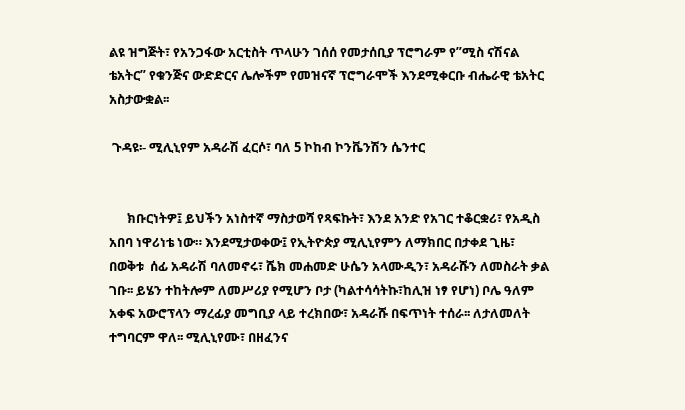ልዩ ዝግጅት፣ የአንጋፋው አርቲስት ጥላሁን ገሰሰ የመታሰቢያ ፕሮግራም የ”ሚስ ናሽናል ቴአትር” የቁንጅና ውድድርና ሌሎችም የመዝናኛ ፕሮግራሞች እንደሚቀርቡ ብሔራዊ ቴአትር አስታውቋል፡፡

 ጉዳዩ፡- ሚሊኒየም አዳራሽ ፈርሶ፣ ባለ 5 ኮከብ ኮንቬንሽን ሴንተር


      ክቡርነትዎ፤ ይህችን አነስተኛ ማስታወሻ የጻፍኩት፣ እንደ አንድ የአገር ተቆርቋሪ፣ የአዲስ አበባ ነዋሪነቴ ነው። እንደሚታወቀው፤ የኢትዮጵያ ሚሊኒየምን ለማክበር በታቀደ ጊዜ፣ በወቅቱ  ሰፊ አዳራሽ ባለመኖሩ፣ ሼክ መሐመድ ሁሴን አላሙዲን፣ አዳራሹን ለመስራት ቃል ገቡ፡፡ ይሄን ተከትሎም ለመሥሪያ የሚሆን ቦታ (ካልተሳሳትኩ፣ከሊዝ ነፃ የሆነ) ቦሌ ዓለም አቀፍ አውሮፕላን ማረፊያ መግቢያ ላይ ተረክበው፣ አዳራሹ በፍጥነት ተሰራ፡፡ ለታለመለት ተግባርም ዋለ፡፡ ሚሊኒየሙ፣ በዘፈንና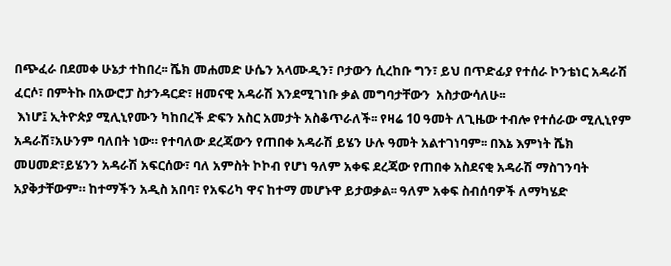በጭፈራ በደመቀ ሁኔታ ተከበረ፡፡ ሼክ መሐመድ ሁሴን አላሙዲን፣ ቦታውን ሲረከቡ ግን፣ ይህ በጥድፊያ የተሰራ ኮንቴነር አዳራሽ ፈርሶ፣ በምትኩ በአውሮፓ ስታንዳርድ፣ ዘመናዊ አዳራሽ እንደሚገነቡ ቃል መግባታቸውን  አስታውሳለሁ፡፡
 እነሆ፤ ኢትዮጵያ ሚሊኒየሙን ካከበረች ድፍን አስር አመታት አስቆጥራለች፡፡ የዛሬ 10 ዓመት ለጊዜው ተብሎ የተሰራው ሚሊኒየም አዳራሽ፣አሁንም ባለበት ነው። የተባለው ደረጃውን የጠበቀ አዳራሽ ይሄን ሁሉ ዓመት አልተገነባም፡፡ በእኔ እምነት ሼክ መሀመድ፣ይሄንን አዳራሽ አፍርሰው፣ ባለ አምስት ኮኮብ የሆነ ዓለም አቀፍ ደረጃው የጠበቀ አስደናቂ አዳራሽ ማስገንባት  አያቅታቸውም። ከተማችን አዲስ አበባ፣ የአፍሪካ ዋና ከተማ መሆኑዋ ይታወቃል፡፡ ዓለም አቀፍ ስብሰባዎች ለማካሄድ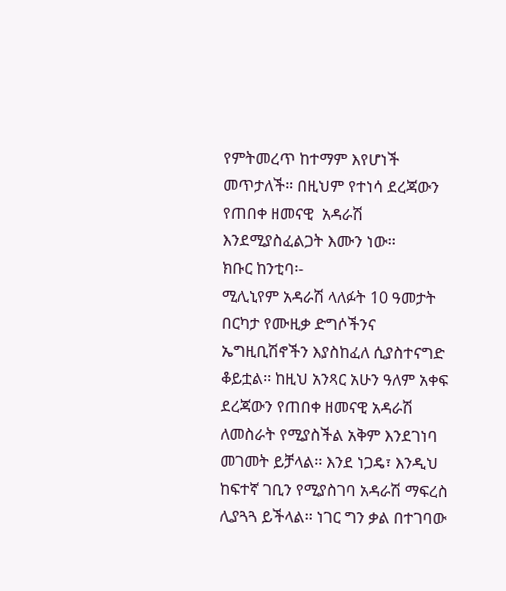የምትመረጥ ከተማም እየሆነች መጥታለች። በዚህም የተነሳ ደረጃውን የጠበቀ ዘመናዊ  አዳራሽ እንደሚያስፈልጋት እሙን ነው፡፡
ክቡር ከንቲባ፡-
ሚሊኒየም አዳራሽ ላለፉት 10 ዓመታት በርካታ የሙዚቃ ድግሶችንና ኤግዚቢሽኖችን እያስከፈለ ሲያስተናግድ ቆይቷል፡፡ ከዚህ አንጻር አሁን ዓለም አቀፍ ደረጃውን የጠበቀ ዘመናዊ አዳራሽ ለመስራት የሚያስችል አቅም እንደገነባ መገመት ይቻላል፡፡ እንደ ነጋዴ፣ እንዲህ ከፍተኛ ገቢን የሚያስገባ አዳራሽ ማፍረስ ሊያጓጓ ይችላል፡፡ ነገር ግን ቃል በተገባው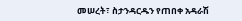መሠረት፣ ስታንዳርዱን የጠበቀ አዳራሽ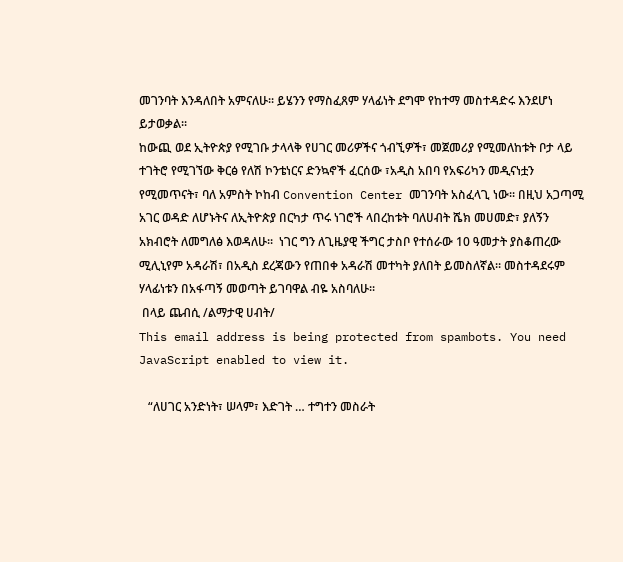መገንባት እንዳለበት አምናለሁ፡፡ ይሄንን የማስፈጸም ሃላፊነት ደግሞ የከተማ መስተዳድሩ እንደሆነ ይታወቃል፡፡
ከውጪ ወደ ኢትዮጵያ የሚገቡ ታላላቅ የሀገር መሪዎችና ጎብኚዎች፣ መጀመሪያ የሚመለከቱት ቦታ ላይ ተገትሮ የሚገኘው ቅርፅ የለሽ ኮንቴነርና ድንኳኖች ፈርሰው ፣አዲስ አበባ የአፍሪካን መዲናነቷን የሚመጥናት፣ ባለ አምስት ኮከብ Convention Center መገንባት አስፈላጊ ነው፡፡ በዚህ አጋጣሚ አገር ወዳድ ለሆኑትና ለኢትዮጵያ በርካታ ጥሩ ነገሮች ላበረከቱት ባለሀብት ሼክ መሀመድ፣ ያለኝን አክብሮት ለመግለፅ እወዳለሁ፡፡  ነገር ግን ለጊዜያዊ ችግር ታስቦ የተሰራው 10 ዓመታት ያስቆጠረው ሚሊኒየም አዳራሽ፣ በአዲስ ደረጃውን የጠበቀ አዳራሽ መተካት ያለበት ይመስለኛል። መስተዳደሩም ሃላፊነቱን በአፋጣኝ መወጣት ይገባዋል ብዬ አስባለሁ፡፡
 በላይ ጨብሲ /ልማታዊ ሀብት/
This email address is being protected from spambots. You need JavaScript enabled to view it.

   “ለሀገር አንድነት፣ ሠላም፣ እድገት … ተግተን መስራት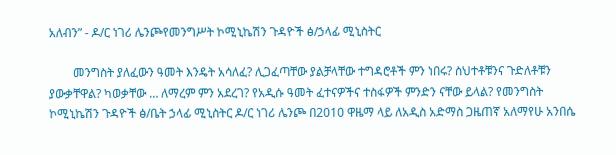አለብን” - ዶ/ር ነገሪ ሌንጮየመንግሥት ኮሚኒኬሽን ጉዳዮች ፅ/ኃላፊ ሚኒስትር

        መንግስት ያለፈውን ዓመት እንዴት አሳለፈ? ሊጋፈጣቸው ያልቻላቸው ተግዳሮቶች ምን ነበሩ? ስህተቶቹንና ጉድለቶቹን ያውቃቸዋል? ካወቃቸው … ለማረም ምን አደረገ? የአዲሱ ዓመት ፈተናዎችና ተስፋዎች ምንድን ናቸው ይላል? የመንግስት ኮሚኒኬሽን ጉዳዮች ፅ/ቤት ኃላፊ ሚኒስትር ዶ/ር ነገሪ ሌንጮ በ2010 ዋዜማ ላይ ለአዲስ አድማስ ጋዜጠኛ አለማየሁ አንበሴ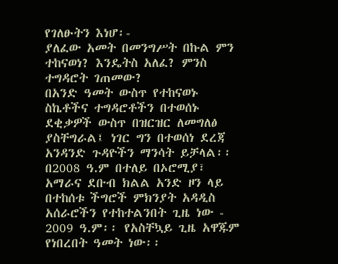የገለፁትን እነሆ፡-
ያለፈው አመት በመንግሥት በኩል ምን ተከናወነ? እንዴትስ አለፈ? ምንስ ተግዳሮት ገጠመው?
በአንድ ዓመት ውስጥ የተከናወኑ ስኬቶችና ተግዳሮቶችን በተወሰኑ ደቂቃዎች ውስጥ በዝርዝር ለመግለፅ ያስቸግራል፤ ነገር ግን በተወሰነ ደረጃ አንዳንድ ጉዳዮችን ማንሳት ይቻላል፡፡ በ2008 ዓ.ም በተለይ በኦሮሚያ፣ አማራና ደቡብ ክልል አንድ ዞን ላይ በተከሰቱ ችግሮች ምክንያት አዳዲስ አሰራሮችን የተከተልንበት ጊዜ ነው - 2009 ዓ.ም፡፡ የአስቸኳይ ጊዜ አዋጁም የነበረበት ዓመት ነው፡፡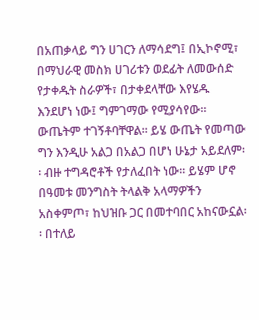በአጠቃላይ ግን ሀገርን ለማሳደግ፤ በኢኮኖሚ፣ በማህራዊ መስክ ሀገሪቱን ወደፊት ለመውሰድ የታቀዱት ስራዎች፣ በታቀደላቸው እየሄዱ እንደሆነ ነው፤ ግምገማው የሚያሳየው፡፡ ውጤትም ተገኝቶባቸዋል፡፡ ይሄ ውጤት የመጣው ግን እንዲሁ አልጋ በአልጋ በሆነ ሁኔታ አይደለም፡፡ ብዙ ተግዳሮቶች የታለፈበት ነው፡፡ ይሄም ሆኖ በዓመቱ መንግስት ትላልቅ አላማዎችን አስቀምጦ፣ ከህዝቡ ጋር በመተባበር አከናውኗል፡፡ በተለይ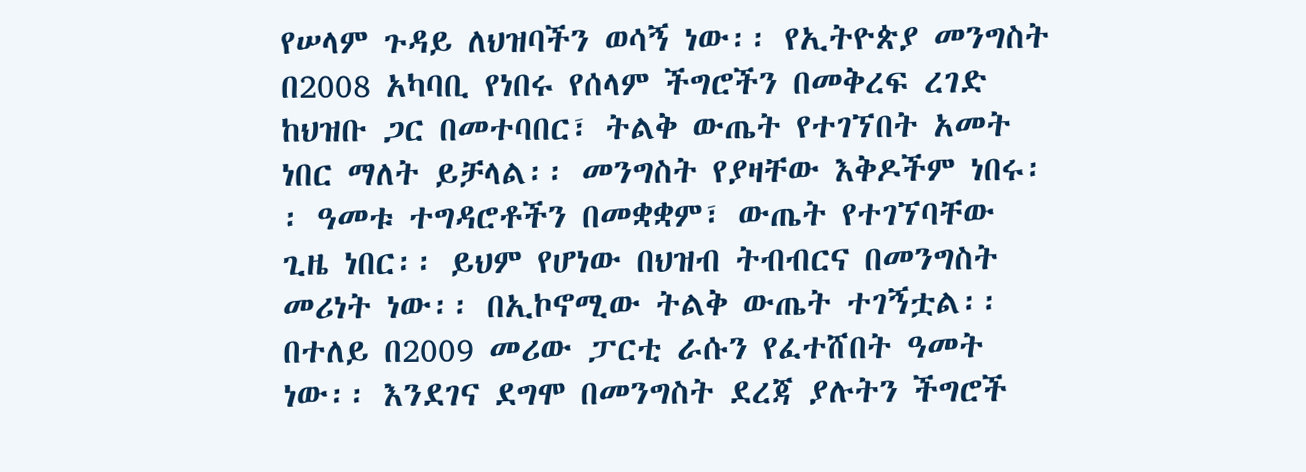የሠላም ጉዳይ ለህዝባችን ወሳኝ ነው፡፡ የኢትዮጵያ መንግስት በ2008 አካባቢ የነበሩ የሰላም ችግሮችን በመቅረፍ ረገድ ከህዝቡ ጋር በመተባበር፣ ትልቅ ውጤት የተገኘበት አመት ነበር ማለት ይቻላል፡፡ መንግስት የያዛቸው እቅዶችም ነበሩ፡፡ ዓመቱ ተግዳሮቶችን በመቋቋም፣ ውጤት የተገኘባቸው ጊዜ ነበር፡፡ ይህም የሆነው በህዝብ ትብብርና በመንግስት መሪነት ነው፡፡ በኢኮኖሚው ትልቅ ውጤት ተገኝቷል፡፡
በተለይ በ2009 መሪው ፓርቲ ራሱን የፈተሸበት ዓመት ነው፡፡ እንደገና ደግሞ በመንግስት ደረጃ ያሉትን ችግሮች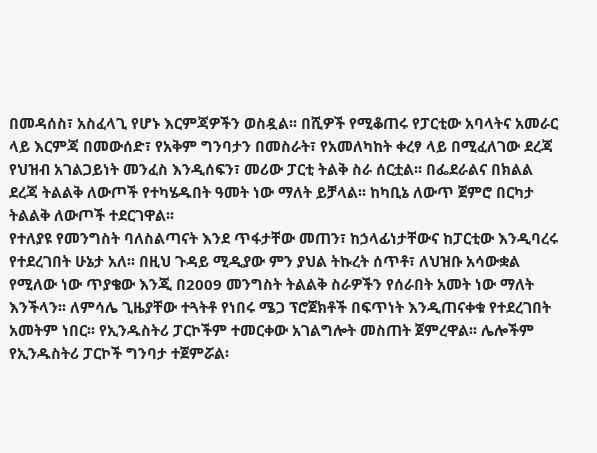በመዳሰስ፣ አስፈላጊ የሆኑ እርምጃዎችን ወስዷል፡፡ በሺዎች የሚቆጠሩ የፓርቲው አባላትና አመራር ላይ እርምጃ በመውሰድ፣ የአቅም ግንባታን በመስራት፣ የአመለካከት ቀረፃ ላይ በሚፈለገው ደረጃ የህዝብ አገልጋይነት መንፈስ እንዲሰፍን፣ መሪው ፓርቲ ትልቅ ስራ ሰርቷል፡፡ በፌደራልና በክልል ደረጃ ትልልቅ ለውጦች የተካሄዱበት ዓመት ነው ማለት ይቻላል፡፡ ከካቢኔ ለውጥ ጀምሮ በርካታ ትልልቅ ለውጦች ተደርገዋል፡፡
የተለያዩ የመንግስት ባለስልጣናት እንደ ጥፋታቸው መጠን፣ ከኃላፊነታቸውና ከፓርቲው እንዲባረሩ የተደረገበት ሁኔታ አለ፡፡ በዚህ ጉዳይ ሚዲያው ምን ያህል ትኩረት ሰጥቶ፣ ለህዝቡ አሳውቋል የሚለው ነው ጥያቄው እንጂ በ2009 መንግስት ትልልቅ ስራዎችን የሰራበት አመት ነው ማለት እንችላን፡፡ ለምሳሌ ጊዜያቸው ተጓትቶ የነበሩ ሜጋ ፕሮጀክቶች በፍጥነት እንዲጠናቀቁ የተደረገበት አመትም ነበር፡፡ የኢንዱስትሪ ፓርኮችም ተመርቀው አገልግሎት መስጠት ጀምረዋል፡፡ ሌሎችም የኢንዱስትሪ ፓርኮች ግንባታ ተጀምሯል፡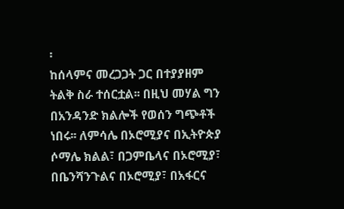፡
ከሰላምና መረጋጋት ጋር በተያያዘም ትልቅ ስራ ተሰርቷል፡፡ በዚህ መሃል ግን በአንዳንድ ክልሎች የወሰን ግጭቶች ነበሩ፡፡ ለምሳሌ በኦሮሚያና በኢትዮጵያ ሶማሌ ክልል፣ በጋምቤላና በኦሮሚያ፣ በቤንሻንጉልና በኦሮሚያ፣ በአፋርና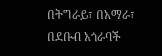በትግራይ፣ በአማራ፣ በደቡብ አጎራባች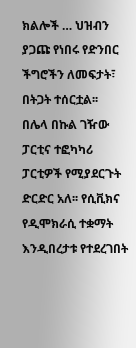ክልሎች … ህዝብን ያጋጩ የነበሩ የድንበር ችግሮችን ለመፍታት፣ በትጋት ተሰርቷል፡፡
በሌላ በኩል ገዥው ፓርቲና ተፎካካሪ ፓርቲዎች የሚያደርጉት ድርድር አለ፡፡ የሲቪክና የዲሞክራሲ ተቋማት እንዲበረታቱ የተደረገበት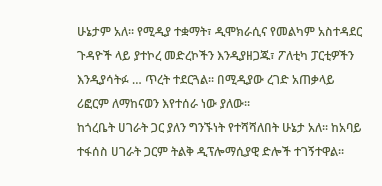ሁኔታም አለ። የሚዲያ ተቋማት፣ ዲሞክራሲና የመልካም አስተዳደር ጉዳዮች ላይ ያተኮረ መድረኮችን እንዲያዘጋጁ፣ ፖለቲካ ፓርቲዎችን እንዲያሳትፉ … ጥረት ተደርጓል፡፡ በሚዲያው ረገድ አጠቃላይ ሪፎርም ለማከናወን እየተሰራ ነው ያለው፡፡
ከጎረቤት ሀገራት ጋር ያለን ግንኙነት የተሻሻለበት ሁኔታ አለ፡፡ ከአባይ ተፋሰስ ሀገራት ጋርም ትልቅ ዲፕሎማሲያዊ ድሎች ተገኝተዋል።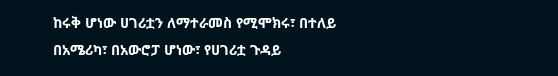ከሩቅ ሆነው ሀገሪቷን ለማተራመስ የሚሞክሩ፣ በተለይ በአሜሪካ፣ በአውሮፓ ሆነው፣ የሀገሪቷ ጉዳይ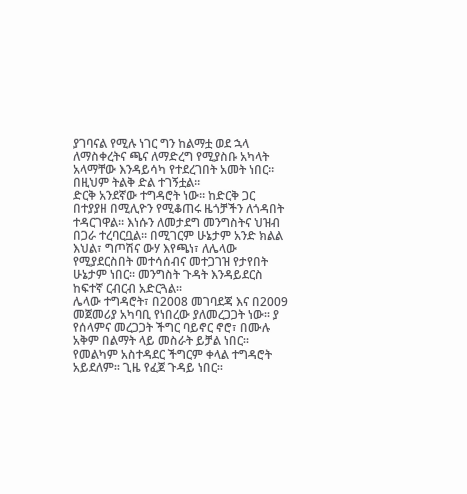ያገባናል የሚሉ ነገር ግን ከልማቷ ወደ ኋላ ለማስቀረትና ጫና ለማድረግ የሚያስቡ አካላት አላማቸው እንዳይሳካ የተደረገበት አመት ነበር፡፡ በዚህም ትልቅ ድል ተገኝቷል፡፡
ድርቅ አንደኛው ተግዳሮት ነው፡፡ ከድርቅ ጋር በተያያዘ በሚሊዮን የሚቆጠሩ ዜጎቻችን ለጎዳበት ተዳርገዋል፡፡ እነሱን ለመታደግ መንግስትና ህዝብ በጋራ ተረባርቧል፡፡ በሚገርም ሁኔታም አንድ ክልል እህል፣ ግጦሽና ውሃ እየጫነ፣ ለሌላው የሚያደርስበት መተሳሰብና መተጋገዝ የታየበት ሁኔታም ነበር። መንግስት ጉዳት እንዳይደርስ ከፍተኛ ርብርብ አድርጓል፡፡
ሌላው ተግዳሮት፣ በ2008 መገባደጃ እና በ2009 መጀመሪያ አካባቢ የነበረው ያለመረጋጋት ነው፡፡ ያ የሰላምና መረጋጋት ችግር ባይኖር ኖሮ፣ በሙሉ አቅም በልማት ላይ መስራት ይቻል ነበር። የመልካም አስተዳደር ችግርም ቀላል ተግዳሮት አይደለም፡፡ ጊዜ የፈጀ ጉዳይ ነበር፡፡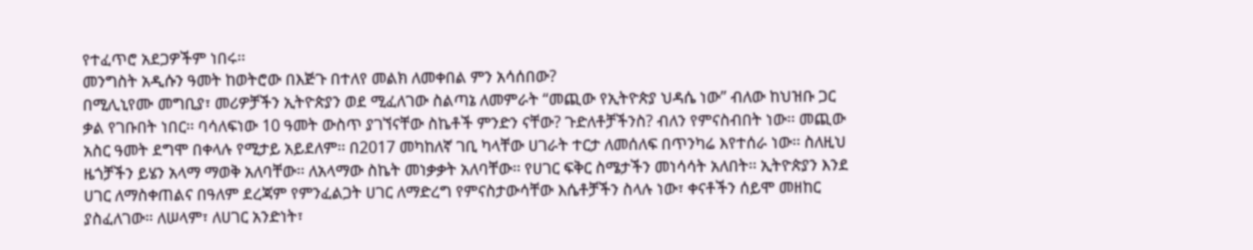የተፈጥሮ አደጋዎችም ነበሩ፡፡
መንግስት አዲሱን ዓመት ከወትሮው በእጅጉ በተለየ መልክ ለመቀበል ምን አሳሰበው?
በሚሊኒየሙ መግቢያ፣ መሪዎቻችን ኢትዮጵያን ወደ ሚፈለገው ስልጣኔ ለመምራት “መጪው የኢትዮጵያ ህዳሴ ነው” ብለው ከህዝቡ ጋር ቃል የገቡበት ነበር፡፡ ባሳለፍነው 10 ዓመት ውስጥ ያገኘናቸው ስኬቶች ምንድን ናቸው? ጉድለቶቻችንስ? ብለን የምናስብበት ነው፡፡ መጪው አስር ዓመት ደግሞ በቀላሉ የሚታይ አይደለም፡፡ በ2017 መካከለኛ ገቢ ካላቸው ሀገራት ተርታ ለመሰለፍ በጥንካሬ እየተሰራ ነው፡፡ ስለዚህ ዜጎቻችን ይሄን አላማ ማወቅ አለባቸው፡፡ ለአላማው ስኬት መነቃቃት አለባቸው፡፡ የሀገር ፍቅር ስሜታችን መነሳሳት አለበት፡፡ ኢትዮጵያን እንደ ሀገር ለማስቀጠልና በዓለም ደረጃም የምንፈልጋት ሀገር ለማድረግ የምናስታውሳቸው እሴቶቻችን ስላሉ ነው፣ ቀናቶችን ሰይሞ መዘከር ያስፈለገው። ለሠላም፣ ለሀገር አንድነት፣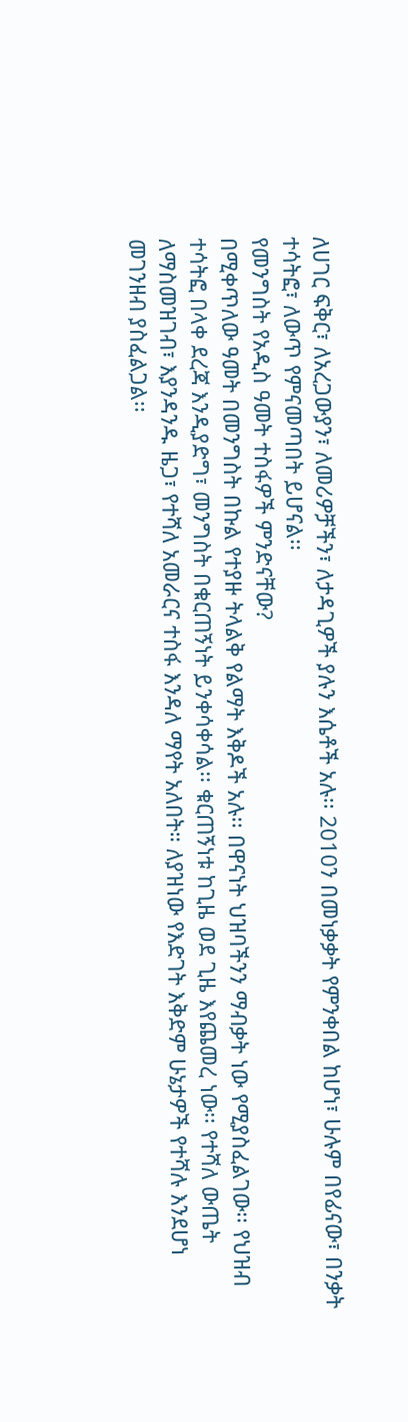ለሀገር ፍቅር፣ ለአረጋውያን፣ ለመሪዎቻችን፣ ለታዳጊዎች ያሉን እሴቶች አሉ፡፡ 2010ን በመነቃቃት የምንቀበል ከሆነ፣ ሁሉም በየፊናው፣ በንቃት ተሳትፎ፣ ለውጥ የምናመጣበት ይሆናል፡፡
የመንግስት የአዲስ ዓመት ተስፋዎች ምንድናቸው?
በሚቀጥለው ዓመት በመንግስት በኩል የተያዙ ትላልቅ የልማት እቅዶች አሉ፡፡ በዋናነት ህዝባችንን ማብቃት ነው የሚያስፈልገው፡፡ የህዝብ ተሳትፎ በላቀ ደረጃ እንዲያድግ፣ መንግስት በቁርጠኝነት ይንቀሳቀሳል፡፡ ቁርጠኝነቱ ከጊዜ ወደ ጊዜ እየጨመረ ነው፡፡ የተሻለ ውጤት ለማስመዝገብ፣ እያንዳንዱ ዜጋ፣ የተሻለ አመራርና ተስፋ እንዳለ ማየት አለበት። ለያዝነው የእድገት እቅድም ሁኔታዎች የተሻሉ እንደሆነ መገንዘብ ያስፈልጋል፡፡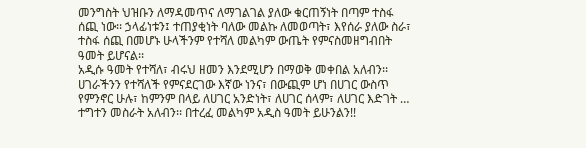መንግስት ህዝቡን ለማዳመጥና ለማገልገል ያለው ቁርጠኝነት በጣም ተስፋ ሰጪ ነው፡፡ ኃላፊነቱን፤ ተጠያቂነት ባለው መልኩ ለመወጣት፣ እየሰራ ያለው ስራ፣ ተስፋ ሰጪ በመሆኑ ሁላችንም የተሻለ መልካም ውጤት የምናስመዘግብበት ዓመት ይሆናል፡፡
አዲሱ ዓመት የተሻለ፣ ብሩህ ዘመን እንደሚሆን በማወቅ መቀበል አለብን፡፡ ሀገራችንን የተሻለች የምናደርገው እኛው ነንና፣ በውጪም ሆነ በሀገር ውስጥ የምንኖር ሁሉ፣ ከምንም በላይ ለሀገር አንድነት፣ ለሀገር ሰላም፣ ለሀገር እድገት … ተግተን መስራት አለብን፡፡ በተረፈ መልካም አዲስ ዓመት ይሁንልን!!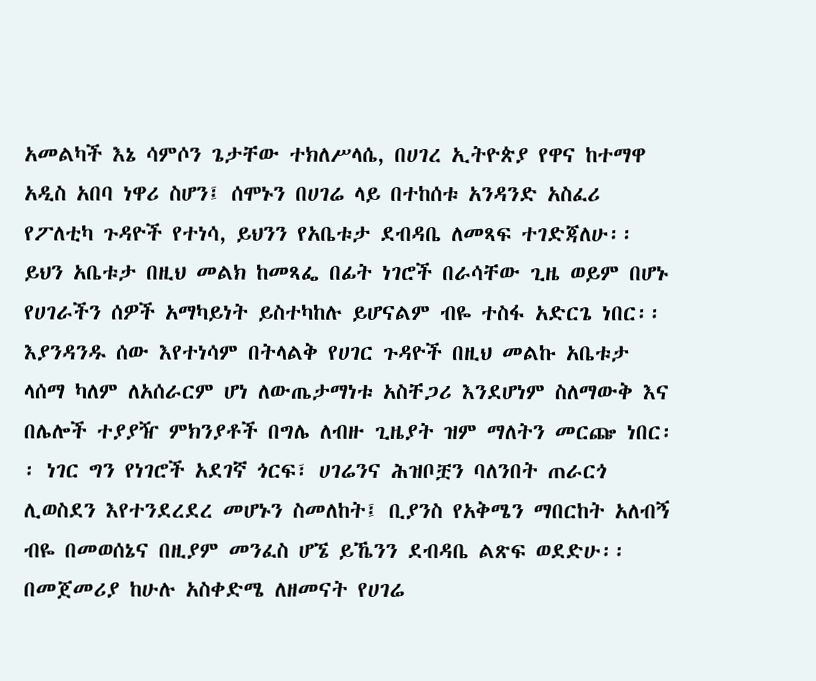አመልካች እኔ ሳምሶን ጌታቸው ተክለሥላሴ, በሀገረ ኢትዮጵያ የዋና ከተማዋ አዲስ አበባ ነዋሪ ስሆን፤ ሰሞኑን በሀገሬ ላይ በተከሰቱ አንዳንድ አስፈሪ የፖለቲካ ጉዳዮች የተነሳ, ይህንን የአቤቱታ ደብዳቤ ለመጻፍ ተገድጃለሁ፡፡ ይህን አቤቱታ በዚህ መልክ ከመጻፌ በፊት ነገሮች በራሳቸው ጊዜ ወይም በሆኑ የሀገራችን ሰዎች አማካይነት ይስተካከሉ ይሆናልም ብዬ ተስፋ አድርጌ ነበር፡፡ እያንዳንዱ ሰው እየተነሳም በትላልቅ የሀገር ጉዳዮች በዚህ መልኩ አቤቱታ ላሰማ ካለም ለአሰራርም ሆነ ለውጤታማነቱ አስቸጋሪ እንደሆነም ስለማውቅ እና በሌሎች ተያያዥ ምክንያቶች በግሌ ለብዙ ጊዜያት ዝም ማለትን መርጬ ነበር፡፡ ነገር ግን የነገሮች አደገኛ ጎርፍ፣ ሀገሬንና ሕዝቦቿን ባለንበት ጠራርጎ ሊወስደን እየተንደረደረ መሆኑን ስመለከት፤ ቢያንስ የአቅሜን ማበርከት አለብኝ ብዬ በመወሰኔና በዚያም መንፈስ ሆኜ ይኼንን ደብዳቤ ልጽፍ ወደድሁ፡፡
በመጀመሪያ ከሁሉ አስቀድሜ ለዘመናት የሀገሬ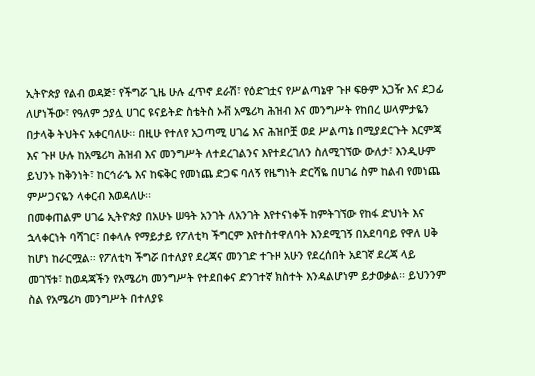ኢትዮጵያ የልብ ወዳጅ፣ የችግሯ ጊዜ ሁሉ ፈጥኖ ደራሽ፣ የዕድገቷና የሥልጣኔዋ ጉዞ ፍፁም አጋዥ እና ደጋፊ ለሆነችው፣ የዓለም ኃያሏ ሀገር ዩናይትድ ስቴትስ ኦቭ አሜሪካ ሕዝብ እና መንግሥት የከበረ ሠላምታዬን በታላቅ ትህትና አቀርባለሁ፡፡ በዚሁ የተለየ አጋጣሚ ሀገሬ እና ሕዝቦቿ ወደ ሥልጣኔ በሚያደርጉት እርምጃ እና ጉዞ ሁሉ ከአሜሪካ ሕዝብ እና መንግሥት ለተደረገልንና እየተደረገለን ስለሚገኘው ውለታ፣ እንዲሁም ይህንኑ ከቅንነት፣ ከርኅራኄ እና ከፍቅር የመነጨ ድጋፍ ባለኝ የዜግነት ድርሻዬ በሀገሬ ስም ከልብ የመነጨ ምሥጋናዬን ላቀርብ እወዳለሁ፡፡
በመቀጠልም ሀገሬ ኢትዮጵያ በአሁኑ ሠዓት አንገት ለአንገት እየተናነቀች ከምትገኘው የከፋ ድህነት እና ኋላቀርነት ባሻገር፣ በቀላሉ የማይታይ የፖለቲካ ችግርም እየተስተዋለባት እንደሚገኝ በአደባባይ የዋለ ሀቅ ከሆነ ከራርሟል፡፡ የፖለቲካ ችግሯ በተለያየ ደረጃና መንገድ ተጉዞ አሁን የደረሰበት አደገኛ ደረጃ ላይ መገኘቱ፣ ከወዳጃችን የአሜሪካ መንግሥት የተደበቀና ድንገተኛ ክስተት እንዳልሆነም ይታወቃል፡፡ ይህንንም ስል የአሜሪካ መንግሥት በተለያዩ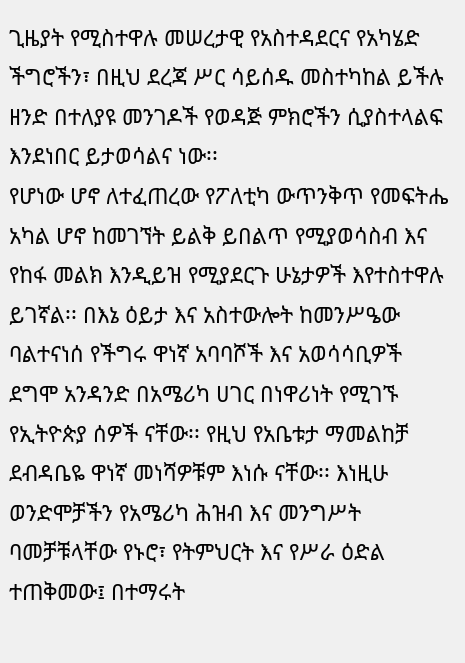ጊዜያት የሚስተዋሉ መሠረታዊ የአስተዳደርና የአካሄድ ችግሮችን፣ በዚህ ደረጃ ሥር ሳይሰዱ መስተካከል ይችሉ ዘንድ በተለያዩ መንገዶች የወዳጅ ምክሮችን ሲያስተላልፍ እንደነበር ይታወሳልና ነው፡፡
የሆነው ሆኖ ለተፈጠረው የፖለቲካ ውጥንቅጥ የመፍትሔ አካል ሆኖ ከመገኘት ይልቅ ይበልጥ የሚያወሳስብ እና የከፋ መልክ እንዲይዝ የሚያደርጉ ሁኔታዎች እየተስተዋሉ ይገኛል፡፡ በእኔ ዕይታ እና አስተውሎት ከመንሥዔው ባልተናነሰ የችግሩ ዋነኛ አባባሾች እና አወሳሳቢዎች ደግሞ አንዳንድ በአሜሪካ ሀገር በነዋሪነት የሚገኙ የኢትዮጵያ ሰዎች ናቸው፡፡ የዚህ የአቤቱታ ማመልከቻ ደብዳቤዬ ዋነኛ መነሻዎቹም እነሱ ናቸው፡፡ እነዚሁ ወንድሞቻችን የአሜሪካ ሕዝብ እና መንግሥት ባመቻቹላቸው የኑሮ፣ የትምህርት እና የሥራ ዕድል ተጠቅመው፤ በተማሩት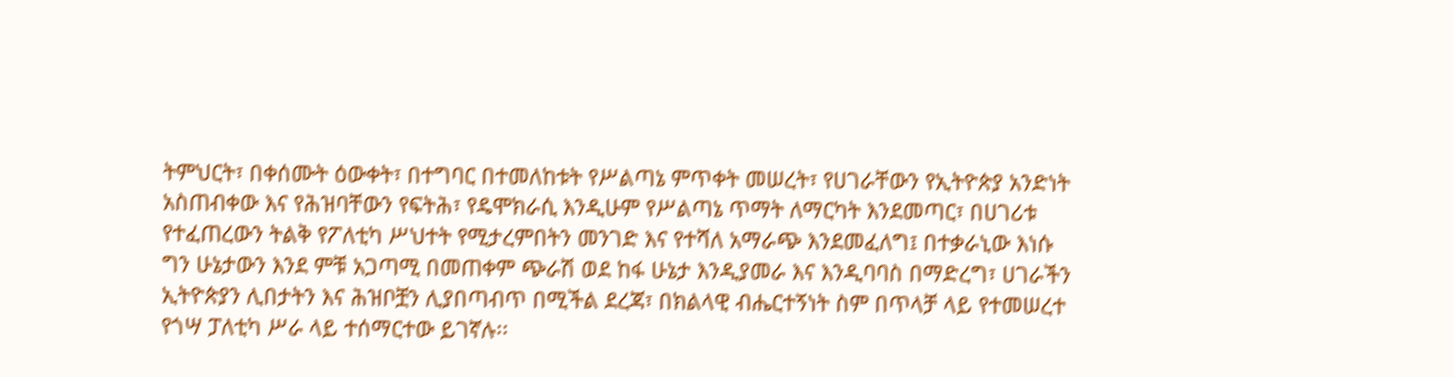ትምህርት፣ በቀሰሙት ዕውቀት፣ በተግባር በተመለከቱት የሥልጣኔ ምጥቀት መሠረት፣ የሀገራቸውን የኢትዮጵያ አንድነት አስጠብቀው እና የሕዝባቸውን የፍትሕ፣ የዴሞክራሲ እንዲሁም የሥልጣኔ ጥማት ለማርካት እንደመጣር፣ በሀገሪቱ የተፈጠረውን ትልቅ የፖለቲካ ሥህተት የሚታረምበትን መንገድ እና የተሻለ አማራጭ እንደመፈለግ፤ በተቃራኒው እነሱ ግን ሁኔታውን እንደ ምቹ አጋጣሚ በመጠቀም ጭራሽ ወደ ከፋ ሁኔታ እንዲያመራ እና እንዲባባስ በማድረግ፣ ሀገራችን ኢትዮጵያን ሊበታትን እና ሕዝቦቿን ሊያበጣብጥ በሚችል ደረጃ፣ በክልላዊ ብሔርተኝነት ስም በጥላቻ ላይ የተመሠረተ የጎሣ ፓለቲካ ሥራ ላይ ተሰማርተው ይገኛሉ፡፡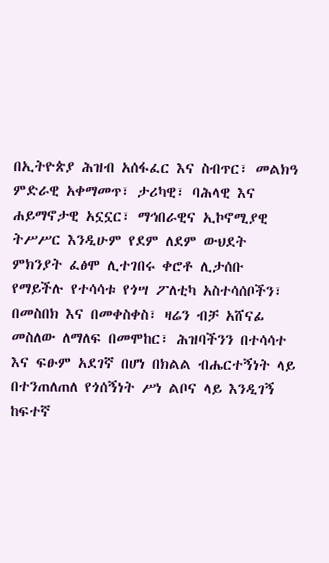በኢትዮጵያ ሕዝብ አሰፋፈር እና ስብጥር፣ መልክዓ ምድራዊ አቀማመጥ፣ ታሪካዊ፣ ባሕላዊ እና ሐይማኖታዊ አኗኗር፣ ማኅበራዊና ኢኮኖሚያዊ ትሥሥር እንዲሁም የደም ለደም ውህደት ምክንያት ፈፅሞ ሊተገበሩ ቀሮቶ ሊታሰቡ የማይችሉ የተሳሳቱ የጎሣ ፖለቲካ አስተሳሰቦችን፣ በመስበክ እና በመቀስቀስ፣ ዛሬን ብቻ አሸናፊ መስለው ለማለፍ በመሞከር፣ ሕዝባችንን በተሳሳተ እና ፍፁም አደገኛ በሆነ በክልል ብሔርተኝነት ላይ በተንጠለጠለ የጎሰኝነት ሥነ ልቦና ላይ እንዲገኝ ከፍተኛ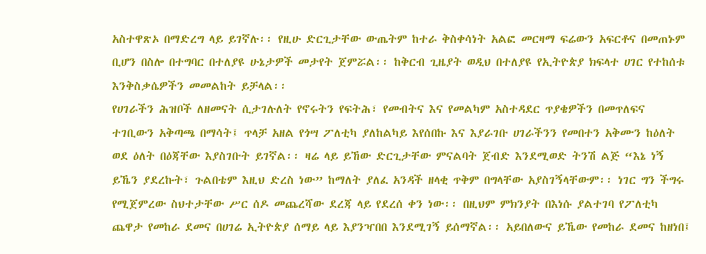አስተዋጽኦ በማድረግ ላይ ይገኛሉ፡፡ የዚሁ ድርጊታቸው ውጤትም ከተራ ቅስቀሳነት አልፎ መርዛማ ፍሬውን አፍርቶና በመጠኑም ቢሆን በስሎ በተግባር በተለያዩ ሁኔታዎች መታየት ጀምሯል፡፡ ከቅርብ ጊዜያት ወዲህ በተለያዩ የኢትዮጵያ ክፍላተ ሀገር የተከሰቱ እንቅስቃሴዎችን መመልከት ይቻላል፡፡
የሀገራችን ሕዝቦች ለዘመናት ሲታገሉለት የኖሩትን የፍትሕ፣ የመብትና እና የመልካም አስተዳደር ጥያቄዎችን በመጥለፍና ተገቢውን አቅጣጫ በማሳት፤ ጥላቻ አዘል የጎሣ ፖለቲካ ያለከልካይ እየሰበኩ እና እያራገቡ ሀገራችንን የመበተን አቅሙን ከዕለት ወደ ዕለት በዕጃቸው እያስገቡት ይገኛል፡፡ ዛሬ ላይ ይኸው ድርጊታቸው ምናልባት ጀብድ እንደሚወድ ትንሽ ልጅ “እኔ ነኝ ይኼን ያደረኩት፣ ጉልበቴም እዚህ ድረስ ነው” ከማለት ያለፈ አንዳች ዘላቂ ጥቅም በግላቸው አያስገኝላቸውም፡፡ ነገር ግን ችግሩ የሚጀምረው ስህተታቸው ሥር ሰዶ መጨረሻው ደረጃ ላይ የደረሰ ቀን ነው፡፡ በዚህም ምክንያት በእነሱ ያልተገባ የፖለቲካ ጨዋታ የመከራ ደመና በሀገሬ ኢትዮጵያ ሰማይ ላይ እያንዣበበ እንደሚገኝ ይሰማኛል፡፡ አይበለውና ይኼው የመከራ ደመና ከዘነበ፤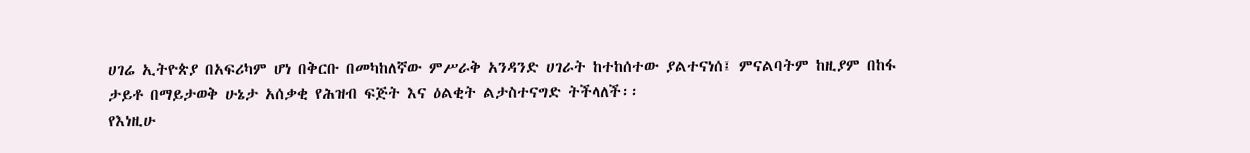ሀገሬ ኢትዮጵያ በአፍሪካም ሆነ በቅርቡ በመካከለኛው ምሥራቅ አንዳንድ ሀገራት ከተከሰተው ያልተናነሰ፤ ምናልባትም ከዚያም በከፋ ታይቶ በማይታወቅ ሁኔታ አሰቃቂ የሕዝብ ፍጅት እና ዕልቂት ልታስተናግድ ትችላለች፡፡
የእነዚሁ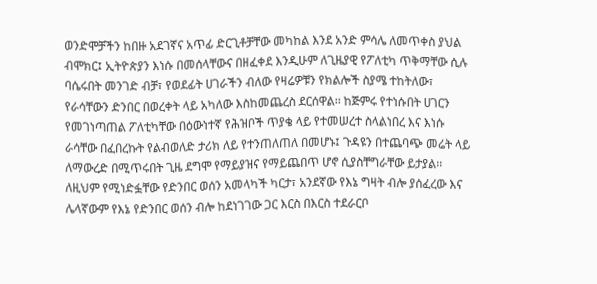ወንድሞቻችን ከበዙ አደገኛና አጥፊ ድርጊቶቻቸው መካከል እንደ አንድ ምሳሌ ለመጥቀስ ያህል ብሞክር፤ ኢትዮጵያን እነሱ በመሰላቸውና በዘፈቀደ እንዲሁም ለጊዜያዊ የፖለቲካ ጥቅማቸው ሲሉ ባሴሩበት መንገድ ብቻ፣ የወደፊት ሀገራችን ብለው የዛሬዎቹን የክልሎች ስያሜ ተከትለው፣ የራሳቸውን ድንበር በወረቀት ላይ አካለው እስከመጨረስ ደርሰዋል፡፡ ከጅምሩ የተነሱበት ሀገርን የመገነጣጠል ፖለቲካቸው በዕውነተኛ የሕዝቦች ጥያቄ ላይ የተመሠረተ ስላልነበረ እና እነሱ ራሳቸው በፈበረኩት የልብወለድ ታሪክ ለይ የተንጠለጠለ በመሆኑ፤ ጉዳዩን በተጨባጭ መሬት ላይ ለማውረድ በሚጥሩበት ጊዜ ደግሞ የማይያዝና የማይጨበጥ ሆኖ ሲያስቸግራቸው ይታያል፡፡ ለዚህም የሚነድፏቸው የድንበር ወሰን አመላካች ካርታ፣ አንደኛው የእኔ ግዛት ብሎ ያሰፈረው እና ሌላኛውም የእኔ የድንበር ወሰን ብሎ ከደነገገው ጋር እርስ በእርስ ተደራርቦ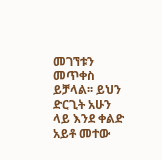መገኘቱን መጥቀስ ይቻላል፡፡ ይህን ድርጊት አሁን ላይ እንደ ቀልድ አይቶ መተው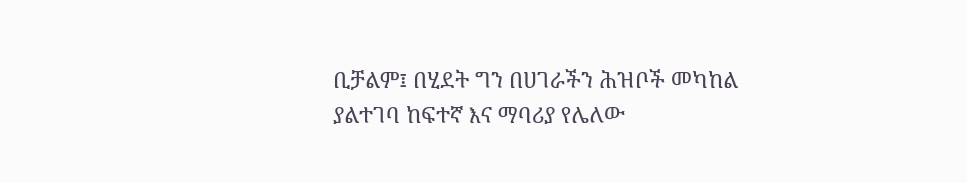ቢቻልም፤ በሂደት ግን በሀገራችን ሕዝቦች መካከል ያልተገባ ከፍተኛ እና ማባሪያ የሌለው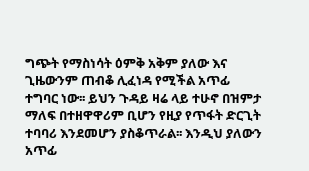ግጭት የማስነሳት ዕምቅ አቅም ያለው እና ጊዜውንም ጠብቆ ሊፈነዳ የሚችል አጥፊ ተግባር ነው፡፡ ይህን ጉዳይ ዛሬ ላይ ተሁኖ በዝምታ ማለፍ በተዘዋዋሪም ቢሆን የዚያ የጥፋት ድርጊት ተባባሪ እንደመሆን ያስቆጥራል፡፡ እንዲህ ያለውን አጥፊ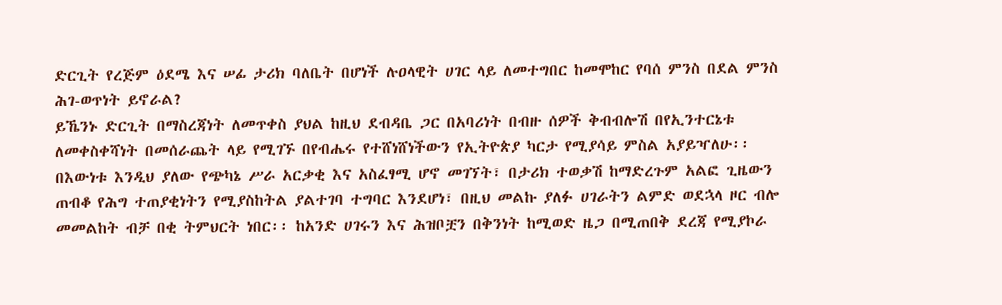ድርጊት የረጅም ዕደሜ እና ሠፊ ታሪክ ባለቤት በሆነች ሉዐላዊት ሀገር ላይ ለመተግበር ከመሞከር የባሰ ምንስ በደል ምንስ ሕገ-ወጥነት ይኖራል?
ይኼንኑ ድርጊት በማስረጃነት ለመጥቀስ ያህል ከዚህ ደብዳቤ ጋር በአባሪነት በብዙ ሰዎች ቅብብሎሽ በየኢንተርኔቱ ለመቀስቀሻነት በመሰራጨት ላይ የሚገኙ በየብሔሩ የተሸነሸነችውን የኢትዮጵያ ካርታ የሚያሳይ ምስል አያይዣለሁ፡፡
በእውነቱ እንዲህ ያለው የጭካኔ ሥራ አርቃቂ እና አስፈፃሚ ሆኖ መገኘት፣ በታሪክ ተወቃሽ ከማድረጉም አልፎ ጊዜውን ጠብቆ የሕግ ተጠያቂነትን የሚያስከትል ያልተገባ ተግባር እንደሆነ፣ በዚህ መልኩ ያለፉ ሀገራትን ልምድ ወደኋላ ዞር ብሎ መመልከት ብቻ በቂ ትምህርት ነበር፡፡ ከአንድ ሀገሩን እና ሕዝቦቿን በቅንነት ከሚወድ ዜጋ በሚጠበቅ ደረጃ የሚያኮራ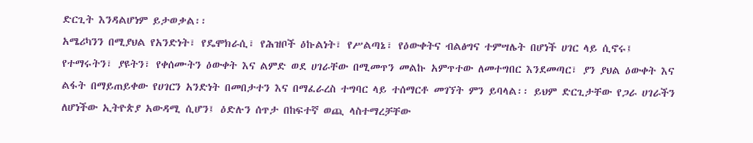ድርጊት እንዳልሆነም ይታወቃል፡፡
አሜሪካንን በሚያህል የአንድነት፣ የዴሞክራሲ፣ የሕዝቦች ዕኩልነት፣ የሥልጣኔ፣ የዕውቀትና ብልፅግና ተምሣሌት በሆነች ሀገር ላይ ሲኖሩ፤ የተማሩትን፣ ያዩትን፣ የቀሰሙትን ዕውቀት እና ልምድ ወደ ሀገራቸው በሚመጥን መልኩ አምጥተው ለመተግበር እንደመጣር፣ ያን ያህል ዕውቀት እና ልፋት በማይጠይቀው የሀገርን አንድነት በመበታተን እና በማፈራረስ ተግባር ላይ ተሰማርቶ መገኘት ምን ይባላል፡፡ ይህም ድርጊታቸው የጋራ ሀገራችን ለሆነችው ኢትዮጵያ አውዳሚ ሲሆን፤ ዕድሉን ሰጥታ በከፍተኛ ወጪ ላስተማረቻቸው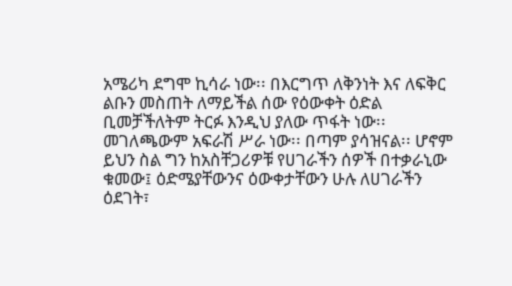አሜሪካ ደግሞ ኪሳራ ነው፡፡ በእርግጥ ለቅንነት እና ለፍቅር ልቡን መስጠት ለማይችል ሰው የዕውቀት ዕድል ቢመቻችለትም ትርፉ እንዲህ ያለው ጥፋት ነው፡፡ መገለጫውም አፍራሽ ሥራ ነው፡፡ በጣም ያሳዝናል፡፡ ሆኖም ይህን ስል ግን ከአስቸጋሪዎቹ የሀገራችን ሰዎች በተቃራኒው ቁመው፤ ዕድሜያቸውንና ዕውቀታቸውን ሁሉ ለሀገራችን ዕደገት፣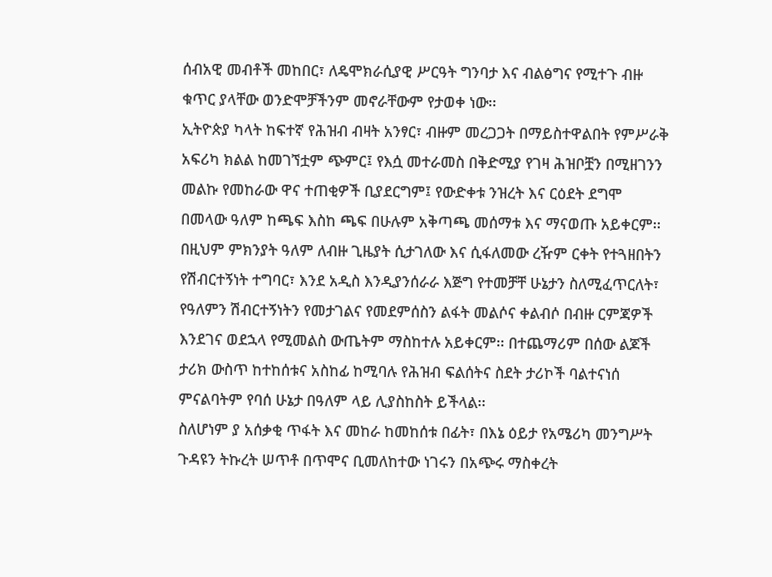ሰብአዊ መብቶች መከበር፣ ለዴሞክራሲያዊ ሥርዓት ግንባታ እና ብልፅግና የሚተጉ ብዙ ቁጥር ያላቸው ወንድሞቻችንም መኖራቸውም የታወቀ ነው፡፡
ኢትዮጵያ ካላት ከፍተኛ የሕዝብ ብዛት አንፃር፣ ብዙም መረጋጋት በማይስተዋልበት የምሥራቅ አፍሪካ ክልል ከመገኘቷም ጭምር፤ የእሷ መተራመስ በቅድሚያ የገዛ ሕዝቦቿን በሚዘገንን መልኩ የመከራው ዋና ተጠቂዎች ቢያደርግም፤ የውድቀቱ ንዝረት እና ርዕደት ደግሞ በመላው ዓለም ከጫፍ እስከ ጫፍ በሁሉም አቅጣጫ መሰማቱ እና ማናወጡ አይቀርም፡፡ በዚህም ምክንያት ዓለም ለብዙ ጊዜያት ሲታገለው እና ሲፋለመው ረዥም ርቀት የተጓዘበትን የሽብርተኝነት ተግባር፣ እንደ አዲስ እንዲያንሰራራ እጅግ የተመቻቸ ሁኔታን ስለሚፈጥርለት፣ የዓለምን ሽብርተኝነትን የመታገልና የመደምሰስን ልፋት መልሶና ቀልብሶ በብዙ ርምጃዎች እንደገና ወደኋላ የሚመልስ ውጤትም ማስከተሉ አይቀርም፡፡ በተጨማሪም በሰው ልጆች ታሪክ ውስጥ ከተከሰቱና አስከፊ ከሚባሉ የሕዝብ ፍልሰትና ስደት ታሪኮች ባልተናነሰ ምናልባትም የባሰ ሁኔታ በዓለም ላይ ሊያስከስት ይችላል፡፡
ስለሆነም ያ አሰቃቂ ጥፋት እና መከራ ከመከሰቱ በፊት፣ በእኔ ዕይታ የአሜሪካ መንግሥት ጉዳዩን ትኩረት ሠጥቶ በጥሞና ቢመለከተው ነገሩን በአጭሩ ማስቀረት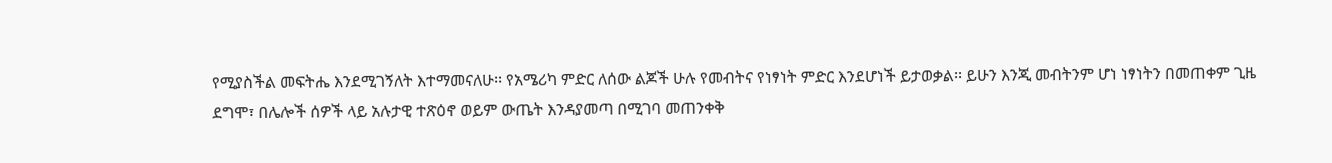የሚያስችል መፍትሔ እንደሚገኝለት እተማመናለሁ፡፡ የአሜሪካ ምድር ለሰው ልጆች ሁሉ የመብትና የነፃነት ምድር እንደሆነች ይታወቃል፡፡ ይሁን እንጂ መብትንም ሆነ ነፃነትን በመጠቀም ጊዜ ደግሞ፣ በሌሎች ሰዎች ላይ አሉታዊ ተጽዕኖ ወይም ውጤት እንዳያመጣ በሚገባ መጠንቀቅ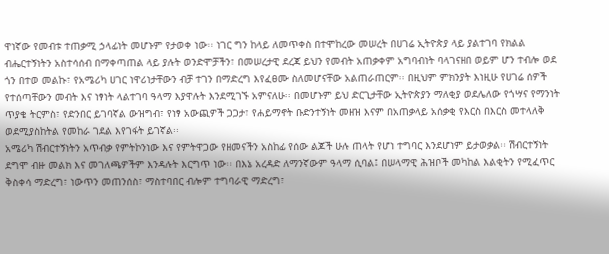ዋነኛው የመብቱ ተጠቃሚ ኃላፊነት መሆኑም የታወቀ ነው፡፡ ነገር ግን ከላይ ለመጥቀስ በተሞከረው መሠረት በሀገሬ ኢትዮጵያ ላይ ያልተገባ የክልል ብሔርተኝነትን አስተሳሰብ በማቀጣጠል ላይ ያሉት ወንድሞቻችን፣ በመሠረታዊ ደረጃ ይህን የመብት አጠቃቀም አግባብነት ባላገናዘበ ወይም ሆን ተብሎ ወደ ጎን በተወ መልኩ፣ የአሜሪካ ሀገር ነዋሪነታቸውን ብቻ ተገን በማድረግ እየፈፀሙ ስለመሆናቸው አልጠራጠርም፡፡ በዚህም ምክንያት እነዚሁ የሀገሬ ሰዎች የተሰጣቸውን መብት እና ነፃነት ላልተገባ ዓላማ እያዋሉት እንደሚገኙ አምናለሁ፡፡ በመሆኑም ይህ ድርጊታቸው ኢትዮጵያን ማለቂያ ወደሌለው የጎሣና የማንነት ጥያቄ ትርምስ፣ የድንበር ይገባኛል ውዝግብ፣ የነፃ አውጪዎች ጋጋታ፣ የሐይማኖት ቡድንተኝነት መዘዝ እናም በአጠቃላይ አሰቃቂ የእርስ በእርስ መተላለቅ ወደሚያስከትል የመከራ ገደል እየገፋት ይገኛል፡፡
አሜሪካ ሽብርተኝነትን አጥብቃ የምትኮንነው እና የምትዋጋው የዘመናችን አስከፊ የሰው ልጆች ሁሉ ጠላት የሆነ ተግባር እንደሆነም ይታወቃል፡፡ ሽብርተኝነት ደግሞ ብዙ መልክ እና መገለጫዎችም እንዳሉት እርግጥ ነው፡፡ በእኔ አረዳድ ለማንኛውም ዓላማ ሲባል፤ በሠላማዊ ሕዝቦች መካከል እልቂትን የሚፈጥር ቅስቀሳ ማድረግ፣ ነውጥን መጠንሰስ፣ ማስተባበር ብሎም ተግባራዊ ማድረግ፣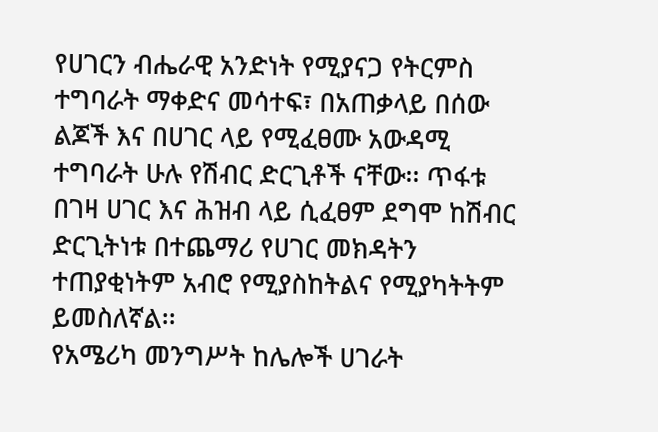የሀገርን ብሔራዊ አንድነት የሚያናጋ የትርምስ ተግባራት ማቀድና መሳተፍ፣ በአጠቃላይ በሰው ልጆች እና በሀገር ላይ የሚፈፀሙ አውዳሚ ተግባራት ሁሉ የሽብር ድርጊቶች ናቸው፡፡ ጥፋቱ በገዛ ሀገር እና ሕዝብ ላይ ሲፈፀም ደግሞ ከሽብር ድርጊትነቱ በተጨማሪ የሀገር መክዳትን ተጠያቂነትም አብሮ የሚያስከትልና የሚያካትትም ይመስለኛል፡፡
የአሜሪካ መንግሥት ከሌሎች ሀገራት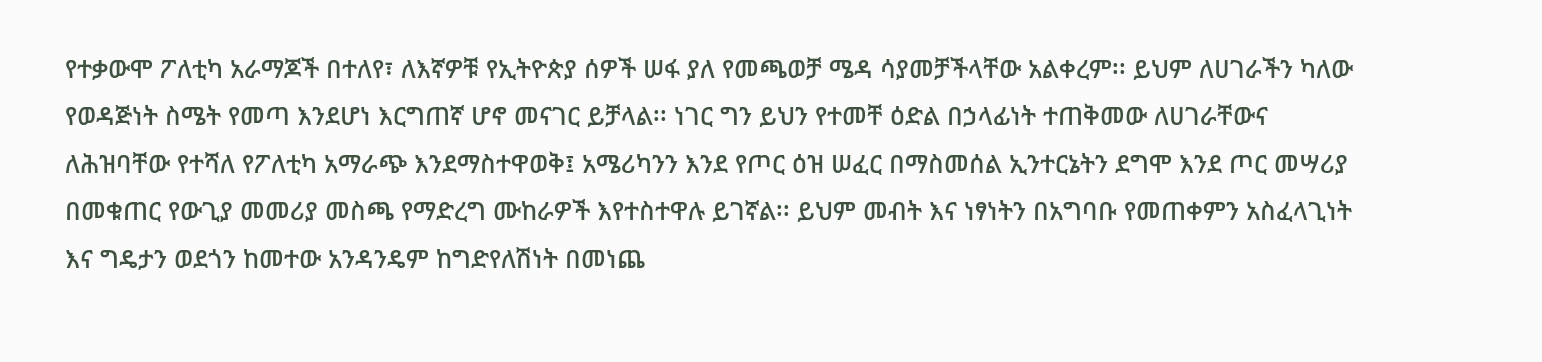የተቃውሞ ፖለቲካ አራማጆች በተለየ፣ ለእኛዎቹ የኢትዮጵያ ሰዎች ሠፋ ያለ የመጫወቻ ሜዳ ሳያመቻችላቸው አልቀረም፡፡ ይህም ለሀገራችን ካለው የወዳጅነት ስሜት የመጣ እንደሆነ እርግጠኛ ሆኖ መናገር ይቻላል፡፡ ነገር ግን ይህን የተመቸ ዕድል በኃላፊነት ተጠቅመው ለሀገራቸውና ለሕዝባቸው የተሻለ የፖለቲካ አማራጭ እንደማስተዋወቅ፤ አሜሪካንን እንደ የጦር ዕዝ ሠፈር በማስመሰል ኢንተርኔትን ደግሞ እንደ ጦር መሣሪያ በመቁጠር የውጊያ መመሪያ መስጫ የማድረግ ሙከራዎች እየተስተዋሉ ይገኛል፡፡ ይህም መብት እና ነፃነትን በአግባቡ የመጠቀምን አስፈላጊነት እና ግዴታን ወደጎን ከመተው አንዳንዴም ከግድየለሽነት በመነጨ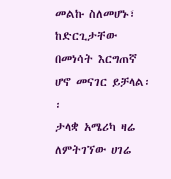መልኩ ስለመሆኑ፣ ከድርጊታቸው በመነሳት እርግጠኛ ሆኖ መናገር ይቻላል፡፡
ታላቋ አሜሪካ ዛሬ ለምትገኘው ሀገሬ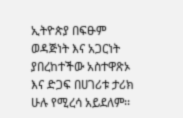ኢትዮጵያ በፍፁም ወዳጅነት እና አጋርነት ያበረከተችው አስተዋጽኦ እና ድጋፍ በሀገሪቱ ታሪክ ሁሉ የሚረሳ አይደለም፡፡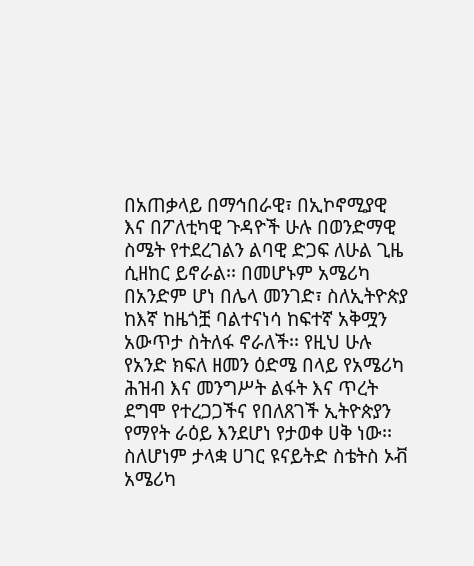በአጠቃላይ በማኅበራዊ፣ በኢኮኖሚያዊ እና በፖለቲካዊ ጉዳዮች ሁሉ በወንድማዊ ስሜት የተደረገልን ልባዊ ድጋፍ ለሁል ጊዜ ሲዘከር ይኖራል፡፡ በመሆኑም አሜሪካ በአንድም ሆነ በሌላ መንገድ፣ ስለኢትዮጵያ ከእኛ ከዜጎቿ ባልተናነሳ ከፍተኛ አቅሟን አውጥታ ስትለፋ ኖራለች፡፡ የዚህ ሁሉ የአንድ ክፍለ ዘመን ዕድሜ በላይ የአሜሪካ ሕዝብ እና መንግሥት ልፋት እና ጥረት ደግሞ የተረጋጋችና የበለጸገች ኢትዮጵያን የማየት ራዕይ እንደሆነ የታወቀ ሀቅ ነው፡፡
ስለሆነም ታላቋ ሀገር ዩናይትድ ስቴትስ ኦቭ አሜሪካ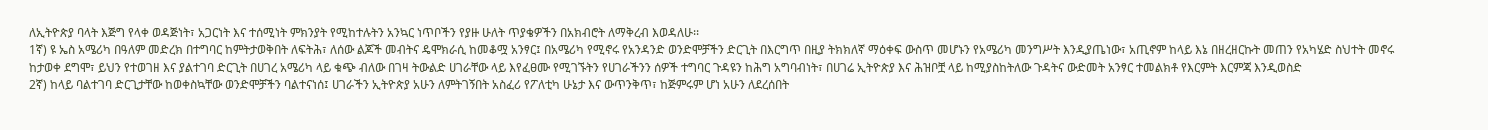ለኢትዮጵያ ባላት እጅግ የላቀ ወዳጅነት፣ አጋርነት እና ተሰሚነት ምክንያት የሚከተሉትን አንኳር ነጥቦችን የያዙ ሁለት ጥያቄዎችን በአክብሮት ለማቅረብ እወዳለሁ፡፡
1ኛ) ዩ ኤስ አሜሪካ በዓለም መድረክ በተግባር ከምትታወቅበት ለፍትሕ፣ ለሰው ልጆች መብትና ዴሞክራሲ ከመቆሟ አንፃር፤ በአሜሪካ የሚኖሩ የአንዳንድ ወንድሞቻችን ድርጊት በእርግጥ በዚያ ትክክለኛ ማዕቀፍ ውስጥ መሆኑን የአሜሪካ መንግሥት እንዲያጤነው፣ አጢኖም ከላይ እኔ በዘረዘርኩት መጠን የአካሄድ ስህተት መኖሩ ከታወቀ ደግሞ፣ ይህን የተወገዘ እና ያልተገባ ድርጊት በሀገረ አሜሪካ ላይ ቁጭ ብለው በገዛ ትውልድ ሀገራቸው ላይ እየፈፀሙ የሚገኙትን የሀገራችንን ሰዎች ተግባር ጉዳዩን ከሕግ አግባብነት፣ በሀገሬ ኢትዮጵያ እና ሕዝቦቿ ላይ ከሚያስከትለው ጉዳትና ውድመት አንፃር ተመልክቶ የእርምት እርምጃ እንዲወስድ
2ኛ) ከላይ ባልተገባ ድርጊታቸው ከወቀስኳቸው ወንድሞቻችን ባልተናነሰ፤ ሀገራችን ኢትዮጵያ አሁን ለምትገኝበት አስፈሪ የፖለቲካ ሁኔታ እና ውጥንቅጥ፣ ከጅምሩም ሆነ አሁን ለደረሰበት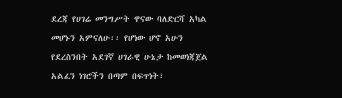ደረጃ የሀገሬ መንግሥት ዋናው ባለድርሻ አካል መሆኑን አምናለሁ፡፡ የሆነው ሆኖ አሁን የደረስንበት አደገኛ ሀገራዊ ሁኔታ ከመወነጃጀል አልፈን ነገሮችን በጣም በፍጥነት፣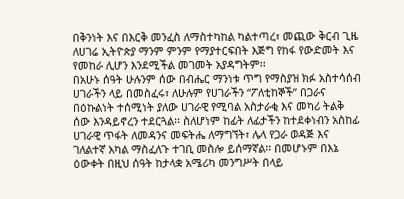በቅንነት እና በእርቅ መንፈስ ለማስተካከል ካልተጣረ፣ መጪው ቅርብ ጊዜ ለሀገሬ ኢትዮጵያ ማንም ምንም የማያተርፍበት እጅግ የከፋ የውድመት እና የመከራ ሊሆን እንደሚችል መገመት አያዳግትም፡፡
በአሁኑ ሰዓት ሁሉንም ሰው በብሔር ማንነቱ ጥግ የማስያዝ ክፉ አስተሳሰብ ሀገራችን ላይ በመስፈሩ፣ ለሁሉም የሀገራችን “ፖለቲከኞች” በጋራና በዕኩልነት ተሰሚነት ያለው ሀገራዊ የሚባል አስታራቂ እና መካሪ ትልቅ ሰው እንዳይኖረን ተደርጓል፡፡ ስለሆነም ከፊት ለፊታችን ከተደቀነብን አስከፊ ሀገራዊ ጥፋት ለመዳንና መፍትሔ ለማግኘት፣ ሌላ የጋራ ወዳጅ እና ገለልተኛ አካል ማስፈለጉ ተገቢ መስሎ ይሰማኛል፡፡ በመሆኑም በእኔ ዕውቀት በዚህ ሰዓት ከታላቋ አሜሪካ መንግሥት በላይ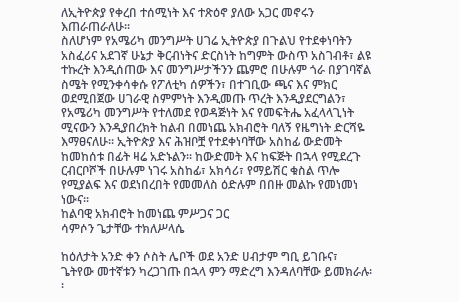ለኢትዮጵያ የቀረበ ተሰሚነት እና ተጽዕኖ ያለው አጋር መኖሩን እጠራጠራለሁ፡፡
ስለሆነም የአሜሪካ መንግሥት ሀገሬ ኢትዮጵያ በጉልህ የተደቀነባትን አስፈሪና አደገኛ ሁኔታ ቅርብነትና ድርስነት ከግምት ውስጥ አስገብቶ፣ ልዩ ተኩረት እንዲሰጠው እና መንግሥታችንን ጨምሮ በሁሉም ጎራ በያገባኛል ስሜት የሚንቀሳቀሱ የፖለቲካ ሰዎችን፣ በተገቢው ጫና እና ምክር ወደሚበጀው ሀገራዊ ስምምነት እንዲመጡ ጥረት እንዲያደርግልን፣ የአሜሪካ መንግሥት የተለመደ የወዳጅነት እና የመፍትሔ አፈላላጊነት ሚናውን እንዲያበረክት ከልብ በመነጨ አክብሮት ባለኝ የዜግነት ድርሻዬ እማፀናለሁ፡፡ ኢትዮጵያ እና ሕዝቦቿ የተደቀነባቸው አስከፊ ውድመት ከመከሰቱ በፊት ዛሬ አድኑልን፡፡ ከውድመት እና ከፍጅት በኋላ የሚደረጉ ርብርቦሾች በሁሉም ነገሩ አስከፊ፣ አክሳሪ፣ የማይሽር ቁስል ጥሎ የሚያልፍ እና ወደነበረበት የመመለስ ዕድሉም በበዙ መልኩ የመነመነ ነውና፡፡
ከልባዊ አክብሮት ከመነጨ ምሥጋና ጋር
ሳምሶን ጌታቸው ተክለሥላሴ

ከዕለታት አንድ ቀን ሶስት ሌቦች ወደ አንድ ሀብታም ግቢ ይገቡና፣ ጌትየው መተኛቱን ካረጋገጡ በኋላ ምን ማድረግ እንዳለባቸው ይመክራሉ፡፡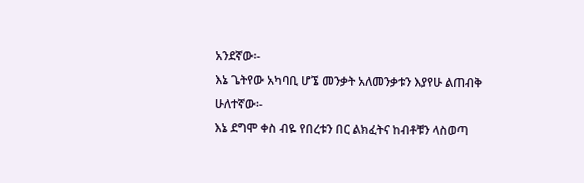አንደኛው፡-
እኔ ጌትየው አካባቢ ሆኜ መንቃት አለመንቃቱን እያየሁ ልጠብቅ
ሁለተኛው፡-
እኔ ደግሞ ቀስ ብዬ የበረቱን በር ልክፈትና ከብቶቹን ላስወጣ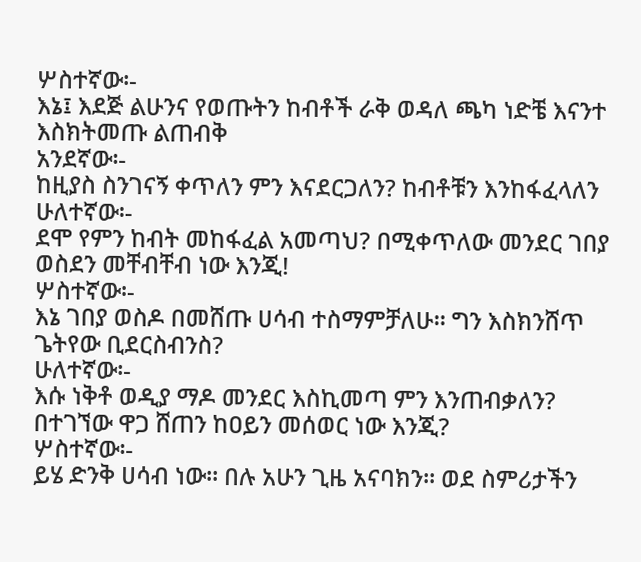ሦስተኛው፡-
እኔ፤ እደጅ ልሁንና የወጡትን ከብቶች ራቅ ወዳለ ጫካ ነድቼ እናንተ እስክትመጡ ልጠብቅ
አንደኛው፡-
ከዚያስ ስንገናኝ ቀጥለን ምን እናደርጋለን? ከብቶቹን እንከፋፈላለን
ሁለተኛው፡-
ደሞ የምን ከብት መከፋፈል አመጣህ? በሚቀጥለው መንደር ገበያ ወስደን መቸብቸብ ነው እንጂ!
ሦስተኛው፡-
እኔ ገበያ ወስዶ በመሸጡ ሀሳብ ተስማምቻለሁ፡፡ ግን እስክንሸጥ ጌትየው ቢደርስብንስ?
ሁለተኛው፡-
እሱ ነቅቶ ወዲያ ማዶ መንደር እስኪመጣ ምን እንጠብቃለን? በተገኘው ዋጋ ሸጠን ከዐይን መሰወር ነው እንጂ?
ሦስተኛው፡-
ይሄ ድንቅ ሀሳብ ነው፡፡ በሉ አሁን ጊዜ አናባክን፡፡ ወደ ስምሪታችን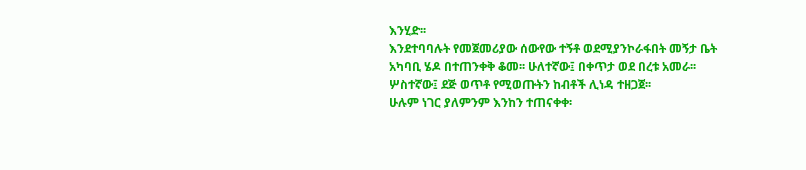እንሂድ፡፡
እንደተባባሉት የመጀመሪያው ሰውየው ተኝቶ ወደሚያንኮራፋበት መኝታ ቤት አካባቢ ሄዶ በተጠንቀቅ ቆመ፡፡ ሁለተኛው፤ በቀጥታ ወደ በረቱ አመራ፡፡ ሦስተኛው፤ ደጅ ወጥቶ የሚወጡትን ከብቶች ሊነዳ ተዘጋጀ፡፡
ሁሉም ነገር ያለምንም እንከን ተጠናቀቀ፡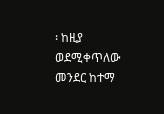፡ ከዚያ ወደሚቀጥለው መንደር ከተማ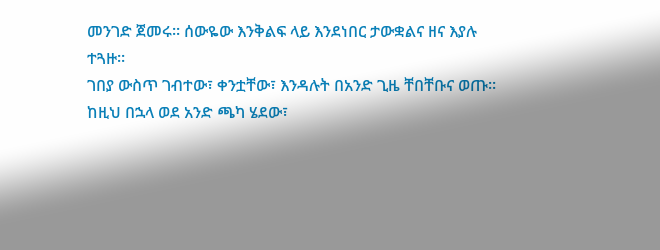መንገድ ጀመሩ፡፡ ሰውዬው እንቅልፍ ላይ እንደነበር ታውቋልና ዘና እያሉ ተጓዙ፡፡
ገበያ ውስጥ ገብተው፣ ቀንቷቸው፣ እንዳሉት በአንድ ጊዜ ቸበቸቡና ወጡ፡፡ ከዚህ በኋላ ወደ አንድ ጫካ ሄደው፣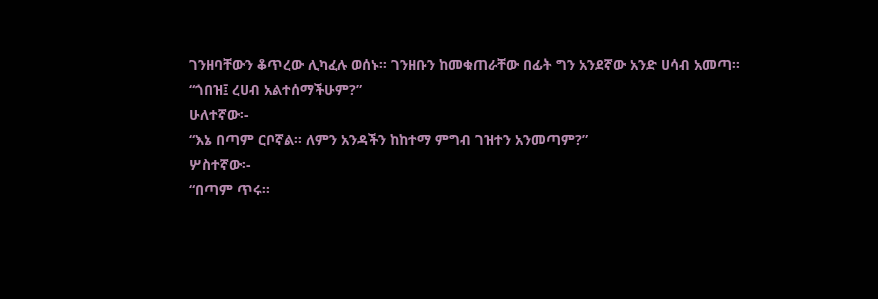ገንዘባቸውን ቆጥረው ሊካፈሉ ወሰኑ፡፡ ገንዘቡን ከመቁጠራቸው በፊት ግን አንደኛው አንድ ሀሳብ አመጣ፡፡
“ጎበዝ፤ ረሀብ አልተሰማችሁም?”
ሁለተኛው፡-
“እኔ በጣም ርቦኛል፡፡ ለምን አንዳችን ከከተማ ምግብ ገዝተን አንመጣም?”
ሦስተኛው፡-
“በጣም ጥሩ፡፡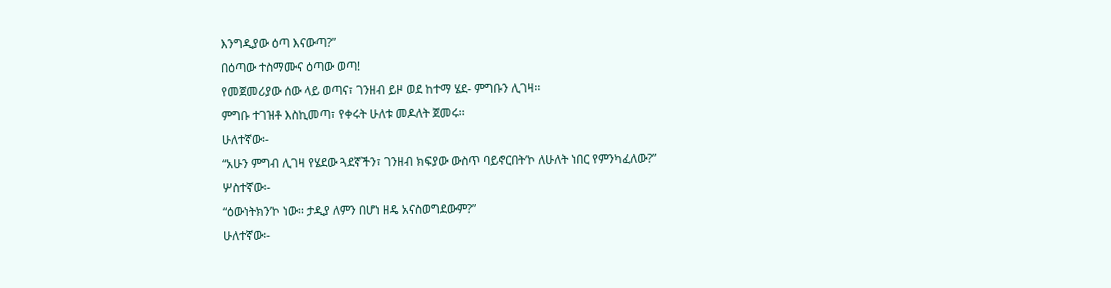እንግዲያው ዕጣ እናውጣ?”
በዕጣው ተስማሙና ዕጣው ወጣ!
የመጀመሪያው ሰው ላይ ወጣና፣ ገንዘብ ይዞ ወደ ከተማ ሄደ- ምግቡን ሊገዛ፡፡
ምግቡ ተገዝቶ እስኪመጣ፣ የቀሩት ሁለቱ መዶለት ጀመሩ፡፡
ሁለተኛው፡-
“አሁን ምግብ ሊገዛ የሄደው ጓደኛችን፣ ገንዘብ ክፍያው ውስጥ ባይኖርበት’ኮ ለሁለት ነበር የምንካፈለው?”
ሦስተኛው፡-
“ዕውነትክን’ኮ ነው፡፡ ታዲያ ለምን በሆነ ዘዴ አናስወግደውም?”
ሁለተኛው፡-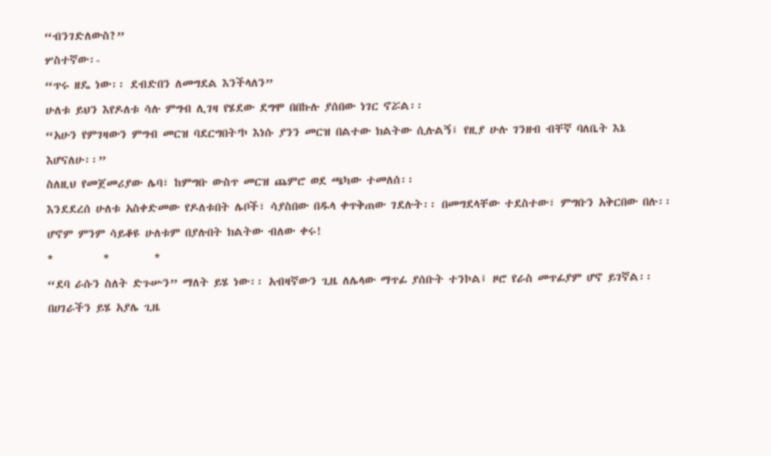“ብንገድለውስ?”
ሦስተኛው፡-
“ጥሩ ዘዴ ነው፡፡ ደብድበን ለመግደል እንችላለን”
ሁለቱ ይህን እየዶለቱ ሳሉ ምግብ ሊገዛ የሄደው ደግሞ በበኩሉ ያሰበው ነገር ኖሯል፡፡
“አሁን የምገዛውን ምግብ መርዝ ባደርግበት’ኮ እነሱ ያንን መርዝ በልተው ክልትው ሲሉልኝ፤ የዚያ ሁሉ ገንዘብ ብቸኛ ባለቤት እኔ እሆናለሁ፡፡”
ስለዚህ የመጀመሪያው ሌባ፣ ከምግቡ ውስጥ መርዝ ጨምሮ ወደ ጫካው ተመለሰ፡፡
እንደደረሰ ሁለቱ አስቀድመው የዶለቱበት ሌቦች፣ ሳያስበው በዱላ ቀጥቅጠው ገደሉት፡፡ በመግደላቸው ተደስተው፣ ምግቡን አቅርበው በሉ፡፡ ሆኖም ምንም ሳይቆዩ ሁለቱም በያሉበት ክልትው ብለው ቀሩ!
*          *         *
“ደባ ራሱን ስለት ድጉሡን” ማለት ይሄ ነው፡፡ አብዛኛውን ጊዜ ለሌላው ማጥፊ ያሰቡት ተንኮል፤ ዞሮ የራስ መጥፊያም ሆኖ ይገኛል፡፡ በሀገራችን ይሄ አያሌ ጊዜ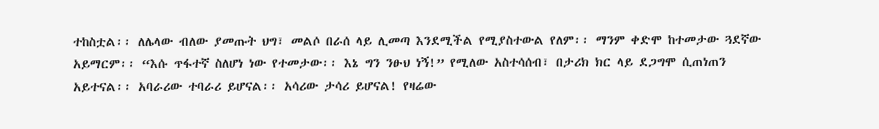ተከስቷል፡፡ ለሌላው ብለው ያመጡት ህግ፣ መልሶ በራሰ ላይ ሊመጣ እንደሚችል የሚያስተውል የለም፡፡ ማንም ቀድሞ ከተመታው ጓደኛው አይማርም፡፡ “እሱ ጥፋተኛ ስለሆነ ነው የተመታው፡፡ እኔ ግን ንፁህ ነኝ!” የሚለው አስተሳሰብ፣ በታሪክ ክር ላይ ደጋግሞ ሲጠነጠን አይተናል፡፡ አባራሪው ተባራሪ ይሆናል፡፡ አሳሪው ታሳሪ ይሆናል! የዛሬው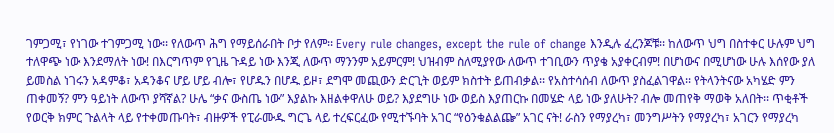ገምጋሚ፣ የነገው ተገምጋሚ ነው፡፡ የለውጥ ሕግ የማይሰራበት ቦታ የለም፡፡ Every rule changes, except the rule of change እንዲሉ ፈረንጆቹ፡፡ ከለውጥ ህግ በስተቀር ሁሉም ህግ ተለዋጭ ነው እንደማለት ነው! በእርግጥም የጊዜ ጉዳይ ነው እንጂ ለውጥ ማንንም አይምርም! ህዝብም ስለሚያየው ለውጥ ተገቢውን ጥያቄ አያቀርብም! በሆነውና በሚሆነው ሁሉ እሰየው ያለ ይመስል ነገሩን አዳምቆ፣ አዳንቆና ሆይ ሆይ ብሎ፣ የሆዱን በሆዱ ይዞ፣ ደግሞ መጪውን ድርጊት ወይም ክስተት ይጠብቃል፡፡ የአስተሳሰብ ለውጥ ያስፈልገዋል፡፡ የትላንትናው አካሄድ ምን ጠቀመኝ? ምን ዓይነት ለውጥ ያሻኛል? ሁሌ “ቃና ውስጤ ነው” እያልኩ እዘልቀዋለሁ ወይ? እያደግሁ ነው ወይስ እያጠርኩ በመሄድ ላይ ነው ያለሁት? ብሎ መጠየቅ ማወቅ አለበት፡፡ ጥቂቶች የወርቅ ክምር ጉልላት ላይ የተቀመጡባት፣ ብዙዎች የፒራሙዱ ግርጌ ላይ ተረፍርፈው የሚተኙባት አገር “የዕንቁልልጬ” አገር ናት! ራስን የማያረካ፣ መንግሥትን የማያረካ፣ አገርን የማያረካ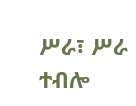ሥራ፣ ሥራ ተብሎ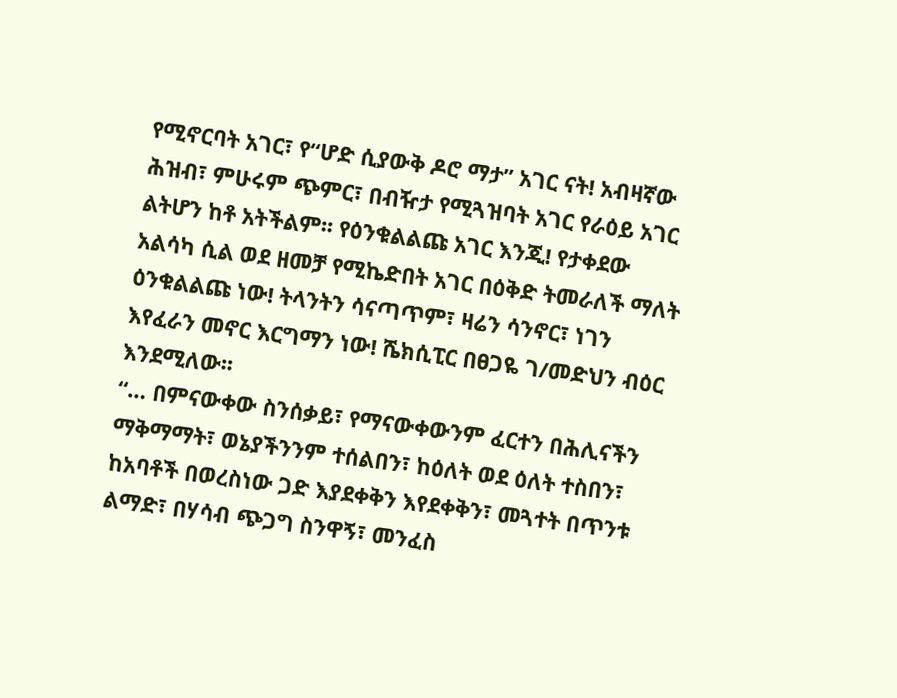የሚኖርባት አገር፣ የ“ሆድ ሲያውቅ ዶሮ ማታ” አገር ናት! አብዛኛው ሕዝብ፣ ምሁሩም ጭምር፣ በብዥታ የሚጓዝባት አገር የራዕይ አገር ልትሆን ከቶ አትችልም፡፡ የዕንቁልልጩ አገር እንጂ! የታቀደው አልሳካ ሲል ወደ ዘመቻ የሚኬድበት አገር በዕቅድ ትመራለች ማለት ዕንቁልልጩ ነው! ትላንትን ሳናጣጥም፣ ዛሬን ሳንኖር፣ ነገን እየፈራን መኖር እርግማን ነው! ሼክሲፒር በፀጋዬ ገ/መድህን ብዕር እንደሚለው፡፡
“… በምናውቀው ስንሰቃይ፣ የማናውቀውንም ፈርተን በሕሊናችን ማቅማማት፣ ወኔያችንንም ተሰልበን፣ ከዕለት ወደ ዕለት ተስበን፣ ከአባቶች በወረስነው ጋድ እያደቀቅን እየደቀቅን፣ መጓተት በጥንቱ ልማድ፣ በሃሳብ ጭጋግ ስንዋኝ፣ መንፈስ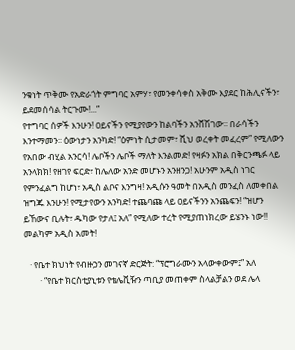ንቁነት ጥቅሙ የአድራጎት ምግባር አምሃ፣ የመንቀሳቀስ አቅሙ እያደር ከሕሊናችን፣ ይደመሰሳል ትርጉሙ!...”
የተግባር ሰዎች እንሁን! ዐይናችን የሚያየውን ከልባችን አንሸሽገው፡፡ በራሳችን እንተማመን፡፡ ዕውነታን አንካድ! “ዕምነት ሲታመም፣ ሺህ ወረቀት መፈረም” የሚለውን የአበው ብሂል አንርሳ! ሌቦችን ሌቦች ማለት እንልመድ! የዛፉን አክል በቅርንጫፉ ላይ አንላክክ! የዘገየ ፍርድ፣ ከሌለው አንድ መሆኑን አንዘንጋ! አሁንም አዲስ ነገር የምንፈልግ ከሆነ፣ አዲስ ልቦና እንግዛ! አዲሱን ዓመት በአዲስ መንፈስ ለመቀበል ዝግጁ እንሁን! የሚታየውን አንካድ! ተጨባጩ ላይ ዐይናችንን አንጨፍን! “ዝሆን ይኸውና ቢሉት፣ ዱካው የታለ፤ አለ” የሚለው ተረት የሚያጠነክረው ይሄንኑ ነው!!
መልካም አዲስ አመት!

   · የቤተ ክህነት የብዙኃን መገናኛ ድርጅት: “ፕሮግራሙን አላውቀውም፤” አለ
        · “የቤተ ክርስቲያኒቱን የቴሌቪዥን ጣቢያ መጠቀም ስላልቻልን ወደ ሌላ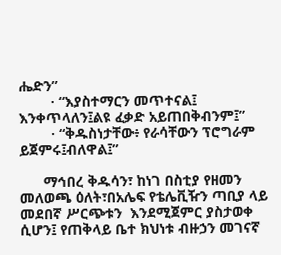ሔድን”
        · “እያስተማርን መጥተናል፤ እንቀጥላለን፤ልዩ ፈቃድ አይጠበቅብንም፤”
        · “ቅዱስነታቸው፥ የራሳቸውን ፕሮግራም ይጀምሩ፤ብለዋል፤”

      ማኅበረ ቅዱሳን፣ ከነገ በስቲያ የዘመን መለወጫ ዕለት፣በአሌፍ የቴሌቪዥን ጣቢያ ላይ መደበኛ ሥርጭቱን  እንደሚጀምር ያስታወቀ ሲሆን፤ የጠቅላይ ቤተ ክህነቱ ብዙኃን መገናኛ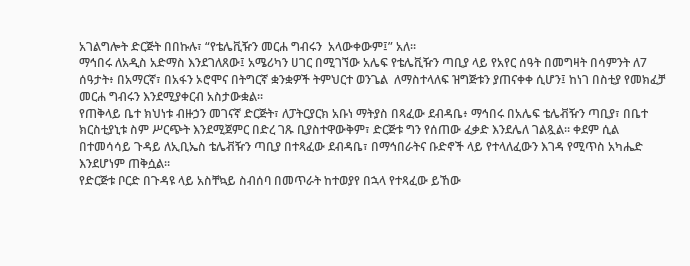አገልግሎት ድርጅት በበኩሉ፣ “የቴሌቪዥን መርሐ ግብሩን  አላውቀውም፤” አለ፡፡
ማኅበሩ ለአዲስ አድማስ እንደገለጸው፤ አሜሪካን ሀገር በሚገኘው አሌፍ የቴሌቪዥን ጣቢያ ላይ የአየር ሰዓት በመግዛት በሳምንት ለ7 ሰዓታት፥ በአማርኛ፣ በአፋን ኦሮሞና በትግርኛ ቋንቋዎች ትምህርተ ወንጌል  ለማስተላለፍ ዝግጅቱን ያጠናቀቀ ሲሆን፤ ከነገ በስቲያ የመክፈቻ መርሐ ግብሩን እንደሚያቀርብ አስታውቋል፡፡
የጠቅላይ ቤተ ክህነቱ ብዙኃን መገናኛ ድርጅት፣ ለፓትርያርክ አቡነ ማትያስ በጻፈው ደብዳቤ፥ ማኅበሩ በአሌፍ ቴሌቭዥን ጣቢያ፣ በቤተ ክርስቲያኒቱ ስም ሥርጭት እንደሚጀምር በድረ ገጹ ቢያስተዋውቅም፣ ድርጅቱ ግን የሰጠው ፈቃድ እንደሌለ ገልጿል፡፡ ቀደም ሲል በተመሳሳይ ጉዳይ ለኢቢኤስ ቴሌቭዥን ጣቢያ በተጻፈው ደብዳቤ፣ በማኅበራትና ቡድኖች ላይ የተላለፈውን እገዳ የሚጥስ አካሔድ እንደሆነም ጠቅሷል፡፡
የድርጅቱ ቦርድ በጉዳዩ ላይ አስቸኳይ ስብሰባ በመጥራት ከተወያየ በኋላ የተጻፈው ይኸው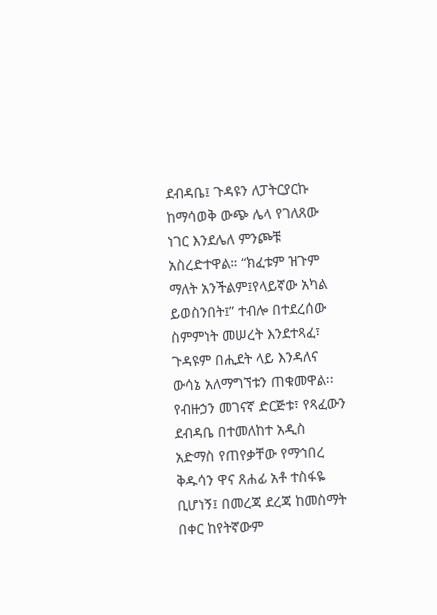ደብዳቤ፤ ጉዳዩን ለፓትርያርኩ ከማሳወቅ ውጭ ሌላ የገለጸው ነገር እንደሌለ ምንጮቹ አስረድተዋል። “ክፈቱም ዝጉም ማለት አንችልም፤የላይኛው አካል ይወስንበት፤” ተብሎ በተደረሰው ስምምነት መሠረት እንደተጻፈ፣ ጉዳዩም በሒደት ላይ እንዳለና ውሳኔ አለማግኘቱን ጠቁመዋል፡፡
የብዙኃን መገናኛ ድርጅቱ፣ የጻፈውን ደብዳቤ በተመለከተ አዲስ አድማስ የጠየቃቸው የማኅበረ ቅዱሳን ዋና ጸሐፊ አቶ ተስፋዬ ቢሆነኝ፤ በመረጃ ደረጃ ከመስማት በቀር ከየትኛውም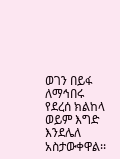ወገን በይፋ ለማኅበሩ የደረሰ ክልከላ ወይም እግድ እንደሌለ አስታውቀዋል፡፡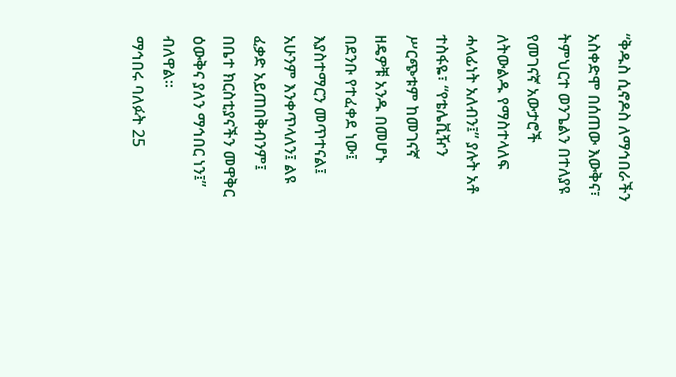“ቅዱስ ሲኖዶስ ለማኅበራችን አስቀድሞ በሰጠው እውቅና፣ ትምህርተ ወንጌልን በተለያዩ የመገናኛ አውታሮች ለትውልዱ የማስተላለፍ ሓላፊነት አለብን፤” ያሉት አቶ ተስፋዬ፣ “የቴሌቪዥን ሥርጭቱም ከመገናኛ ዘዴዎቹ አንዱ በመሆኑ በደንቡ የተፈቀደ ነው፤ እያስተማርን መጥተናል፤ አሁንም እንቀጥላለን፤ ልዩ ፈቃድ አይጠበቅብንም፤ በቤተ ክርስቲያናችን መዋቅር ዕውቅና ያለን ማኅበር ነን፤” ብለዋል፡፡
ማኅበሩ ባለፉት 25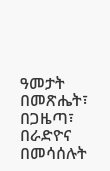ዓመታት በመጽሔት፣ በጋዜጣ፣ በራድዮና በመሳሰሉት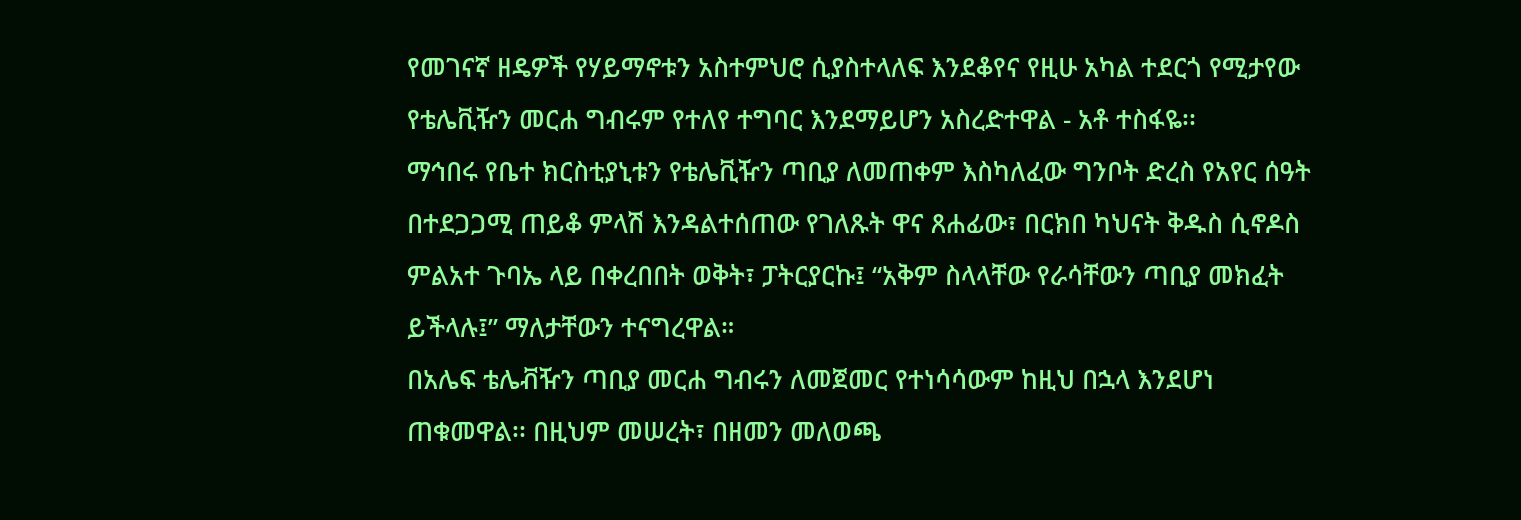የመገናኛ ዘዴዎች የሃይማኖቱን አስተምህሮ ሲያስተላለፍ እንደቆየና የዚሁ አካል ተደርጎ የሚታየው የቴሌቪዥን መርሐ ግብሩም የተለየ ተግባር እንደማይሆን አስረድተዋል - አቶ ተስፋዬ፡፡
ማኅበሩ የቤተ ክርስቲያኒቱን የቴሌቪዥን ጣቢያ ለመጠቀም እስካለፈው ግንቦት ድረስ የአየር ሰዓት በተደጋጋሚ ጠይቆ ምላሽ እንዳልተሰጠው የገለጹት ዋና ጸሐፊው፣ በርክበ ካህናት ቅዱስ ሲኖዶስ ምልአተ ጉባኤ ላይ በቀረበበት ወቅት፣ ፓትርያርኩ፤ “አቅም ስላላቸው የራሳቸውን ጣቢያ መክፈት ይችላሉ፤” ማለታቸውን ተናግረዋል።
በአሌፍ ቴሌቭዥን ጣቢያ መርሐ ግብሩን ለመጀመር የተነሳሳውም ከዚህ በኋላ እንደሆነ ጠቁመዋል፡፡ በዚህም መሠረት፣ በዘመን መለወጫ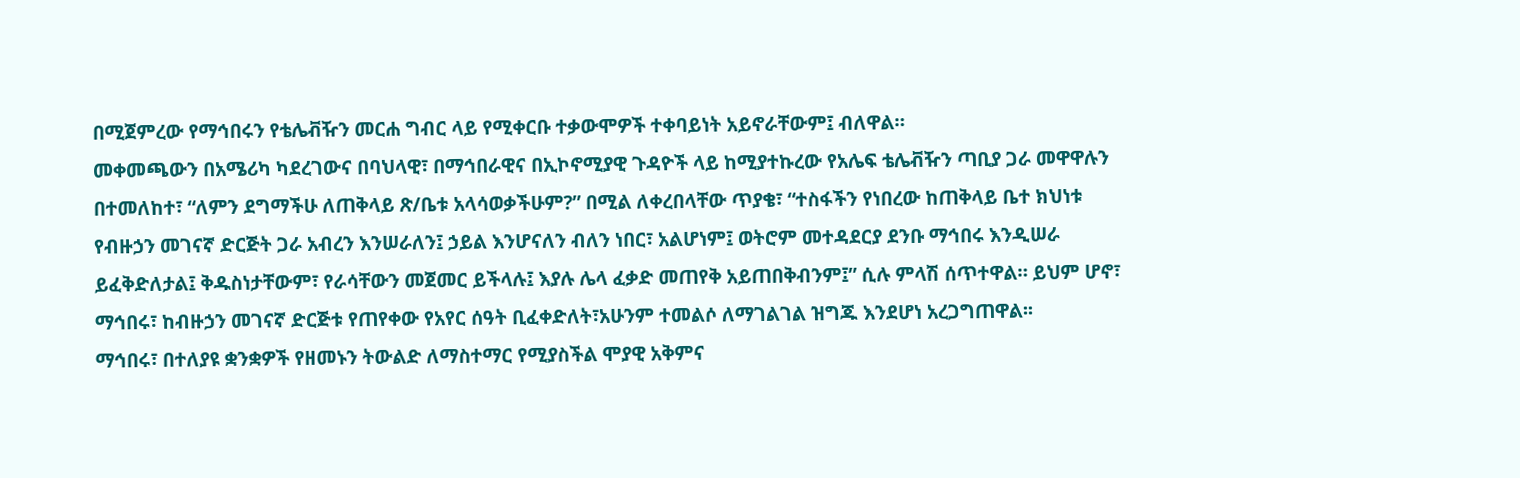በሚጀምረው የማኅበሩን የቴሌቭዥን መርሐ ግብር ላይ የሚቀርቡ ተቃውሞዎች ተቀባይነት አይኖራቸውም፤ ብለዋል።
መቀመጫውን በአሜሪካ ካደረገውና በባህላዊ፣ በማኅበራዊና በኢኮኖሚያዊ ጉዳዮች ላይ ከሚያተኩረው የአሌፍ ቴሌቭዥን ጣቢያ ጋራ መዋዋሉን በተመለከተ፣ “ለምን ደግማችሁ ለጠቅላይ ጽ/ቤቱ አላሳወቃችሁም?” በሚል ለቀረበላቸው ጥያቄ፣ “ተስፋችን የነበረው ከጠቅላይ ቤተ ክህነቱ የብዙኃን መገናኛ ድርጅት ጋራ አብረን እንሠራለን፤ ኃይል እንሆናለን ብለን ነበር፣ አልሆነም፤ ወትሮም መተዳደርያ ደንቡ ማኅበሩ እንዲሠራ ይፈቅድለታል፤ ቅዱስነታቸውም፣ የራሳቸውን መጀመር ይችላሉ፤ እያሉ ሌላ ፈቃድ መጠየቅ አይጠበቅብንም፤” ሲሉ ምላሽ ሰጥተዋል። ይህም ሆኖ፣ ማኅበሩ፣ ከብዙኃን መገናኛ ድርጅቱ የጠየቀው የአየር ሰዓት ቢፈቀድለት፣አሁንም ተመልሶ ለማገልገል ዝግጁ እንደሆነ አረጋግጠዋል፡፡
ማኅበሩ፣ በተለያዩ ቋንቋዎች የዘመኑን ትውልድ ለማስተማር የሚያስችል ሞያዊ አቅምና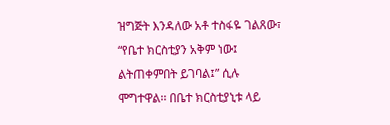ዝግጅት እንዳለው አቶ ተስፋዬ ገልጸው፣ “የቤተ ክርስቲያን አቅም ነው፤ ልትጠቀምበት ይገባል፤” ሲሉ ሞግተዋል፡፡ በቤተ ክርስቲያኒቱ ላይ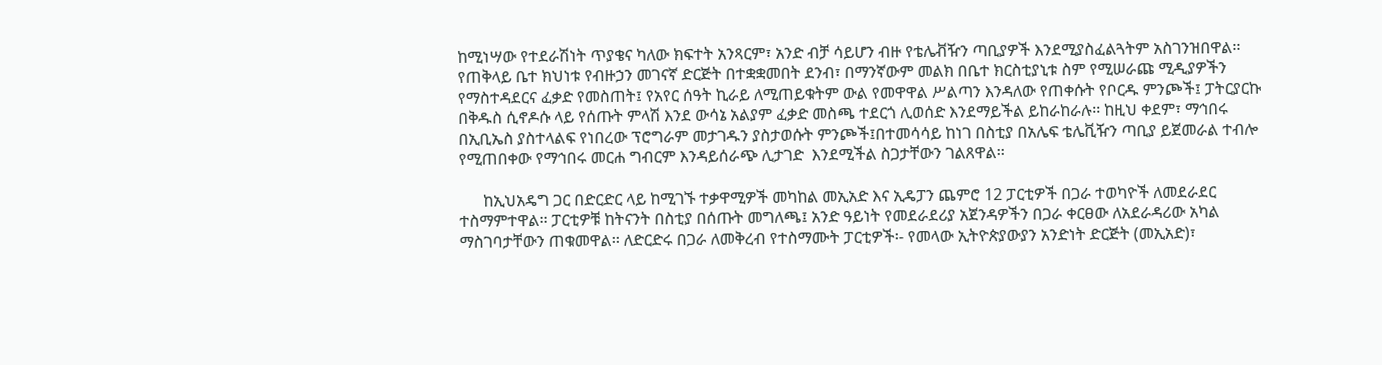ከሚነሣው የተደራሽነት ጥያቄና ካለው ክፍተት አንጻርም፣ አንድ ብቻ ሳይሆን ብዙ የቴሌቭዥን ጣቢያዎች እንደሚያስፈልጓትም አስገንዝበዋል፡፡
የጠቅላይ ቤተ ክህነቱ የብዙኃን መገናኛ ድርጅት በተቋቋመበት ደንብ፣ በማንኛውም መልክ በቤተ ክርስቲያኒቱ ስም የሚሠራጩ ሚዲያዎችን የማስተዳደርና ፈቃድ የመስጠት፤ የአየር ሰዓት ኪራይ ለሚጠይቁትም ውል የመዋዋል ሥልጣን እንዳለው የጠቀሱት የቦርዱ ምንጮች፤ ፓትርያርኩ በቅዱስ ሲኖዶሱ ላይ የሰጡት ምላሽ እንደ ውሳኔ አልያም ፈቃድ መስጫ ተደርጎ ሊወሰድ እንደማይችል ይከራከራሉ፡፡ ከዚህ ቀደም፣ ማኅበሩ በኢቢኤስ ያስተላልፍ የነበረው ፕሮግራም መታገዱን ያስታወሱት ምንጮች፤በተመሳሳይ ከነገ በስቲያ በአሌፍ ቴሌቪዥን ጣቢያ ይጀመራል ተብሎ የሚጠበቀው የማኅበሩ መርሐ ግብርም እንዳይሰራጭ ሊታገድ  እንደሚችል ስጋታቸውን ገልጸዋል፡፡

      ከኢህአዴግ ጋር በድርድር ላይ ከሚገኙ ተቃዋሚዎች መካከል መኢአድ እና ኢዴፓን ጨምሮ 12 ፓርቲዎች በጋራ ተወካዮች ለመደራደር
ተስማምተዋል፡፡ ፓርቲዎቹ ከትናንት በስቲያ በሰጡት መግለጫ፤ አንድ ዓይነት የመደራደሪያ አጀንዳዎችን በጋራ ቀርፀው ለአደራዳሪው አካል ማስገባታቸውን ጠቁመዋል፡፡ ለድርድሩ በጋራ ለመቅረብ የተስማሙት ፓርቲዎች፡- የመላው ኢትዮጵያውያን አንድነት ድርጅት (መኢአድ)፣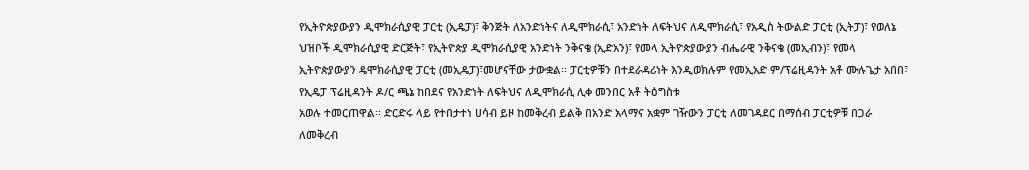የኢትዮጵያውያን ዲሞክራሲያዊ ፓርቲ (ኢዴፓ)፣ ቅንጅት ለአንድነትና ለዲሞክራሲ፣ አንድነት ለፍትህና ለዲሞክራሲ፣ የአዲስ ትውልድ ፓርቲ (ኢትፓ)፣ የወለኔ ህዝቦች ዲሞክራሲያዊ ድርጅት፣ የኢትዮጵያ ዲሞክራሲያዊ አንድነት ንቅናቄ (ኢድአን)፣ የመላ ኢትዮጵያውያን ብሔራዊ ንቅናቄ (መኢብን)፣ የመላ ኢትዮጵያውያን ዴሞክራሲያዊ ፓርቲ (መኢዴፓ)፣መሆናቸው ታውቋል፡፡ ፓርቲዎቹን በተደራዳሪነት እንዲወክሉም የመኢአድ ም/ፕሬዚዳንት አቶ ሙሉጌታ አበበ፣ የኢዴፓ ፕሬዚዳንት ዶ/ር ጫኔ ከበደና የአንድነት ለፍትህና ለዲሞክራሲ ሊቀ መንበር አቶ ትዕግስቱ
አወሉ ተመርጠዋል፡፡ ድርድሩ ላይ የተበታተነ ሀሳብ ይዞ ከመቅረብ ይልቅ በአንድ አላማና አቋም ገዥውን ፓርቲ ለመገዳደር በማሰብ ፓርቲዎቹ በጋራ ለመቅረብ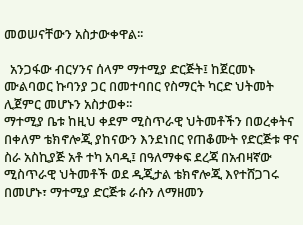መወሠናቸውን አስታውቀዋል፡፡

  አንጋፋው ብርሃንና ሰላም ማተሚያ ድርጅት፤ ከጀርመኑ ሙልባወር ኩባንያ ጋር በመተባበር የስማርት ካርድ ህትመት ሊጀምር መሆኑን አስታወቀ፡፡
ማተሚያ ቤቱ ከዚህ ቀደም ሚስጥራዊ ህትመቶችን በወረቀትና በቀለም ቴክኖሎጂ ያከናውን እንደነበር የጠቆሙት የድርጅቱ ዋና ስራ አስኪያጅ አቶ ተካ አባዲ፤ በዓለማቀፍ ደረጃ በአብዛኛው ሚስጥራዊ ህትመቶች ወደ ዲጂታል ቴክኖሎጂ እየተሸጋገሩ በመሆኑ፣ ማተሚያ ድርጅቱ ራሱን ለማዘመን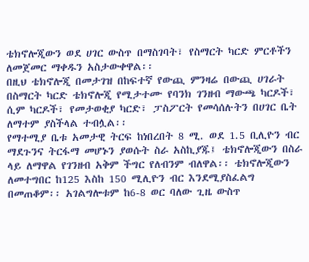ቴክኖሎጂውን ወደ ሀገር ውስጥ በማስገባት፣ የስማርት ካርድ ምርቶችን ለመጀመር ማቀዱን አስታውቀዋል፡፡
በዚህ ቴክኖሎጂ በመታገዝ በከፍተኛ የውጪ ምንዛሬ በውጪ ሀገራት በስማርት ካርድ ቴክኖሎጂ የሚታተሙ የባንክ ገንዘብ ማውጫ ካርዶች፣ ሲም ካርዶች፣ የመታወቂያ ካርድ፣ ፓስፖርት የመሳሰሉትን በሀገር ቤት ለማተም ያስችላል ተብሏል፡፡
የማተሚያ ቤቱ አመታዊ ትርፍ ከነበረበት 8 ሚ. ወደ 1.5 ቢሊዮን ብር ማደጉንና ትርፋማ መሆኑን ያወሱት ስራ አስኪያጁ፤ ቴክኖሎጂውን በስራ ላይ ለማዋል የገንዘብ አቅም ችግር የለብንም ብለዋል፡፡ ቴክኖሎጂውን ለመተግበር ከ125 እስከ 150 ሚሊዮን ብር እንደሚያስፈልግ በመጠቆም፡፡ አገልግሎቱም ከ6-8 ወር ባለው ጊዜ ውስጥ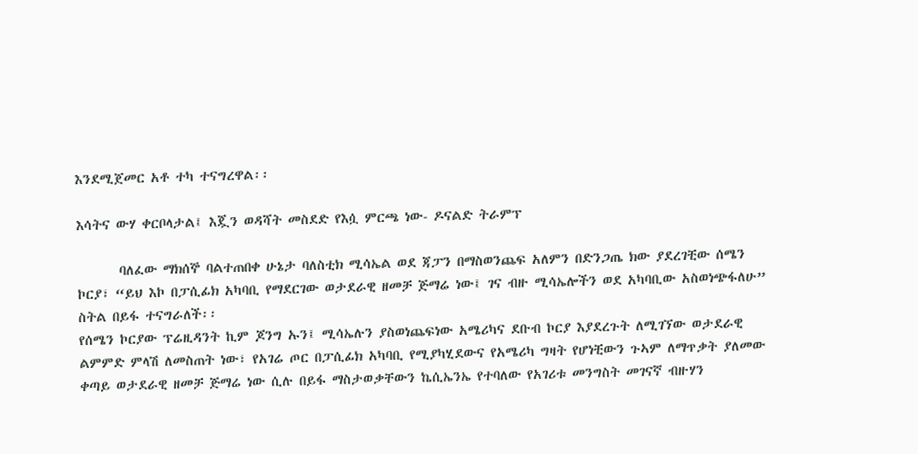እንደሚጀመር አቶ ተካ ተናግረዋል፡፡

እሳትና ውሃ ቀርቦላታል፤ እጇን ወዳሻት መስደድ የእሷ ምርጫ ነው- ዶናልድ ትራምፕ

       ባለፈው ማክሰኞ ባልተጠበቀ ሁኔታ ባለስቲክ ሚሳኤል ወደ ጃፓን በማስወንጨፍ አለምን በድንጋጤ ክው ያደረገቺው ሰሜን ኮርያ፣ “ይህ እኮ በፓሲፊክ አካባቢ የማደርገው ወታደራዊ ዘመቻ ጅማሬ ነው፤ ገና ብዙ ሚሳኤሎችን ወደ አካባቢው አስወነጭፋለሁ” ስትል በይፋ ተናግራለች፡፡
የሰሜን ኮርያው ፕሬዚዳንት ኪም ጆንግ ኡን፤ ሚሳኤሉን ያስወነጨፍነው አሜሪካና ደቡብ ኮርያ እያደረጉት ለሚገኘው ወታደራዊ ልምምድ ምላሽ ለመስጠት ነው፣ የአገሬ ጦር በፓሲፊክ አካባቢ የሚያካሂደውና የአሜሪካ ግዛት የሆነቺውን ጉኣም ለማጥቃት ያለመው ቀጣይ ወታደራዊ ዘመቻ ጅማሬ ነው ሲሉ በይፋ ማስታወቃቸውን ኬሲኤንኤ የተባለው የአገሪቱ መንግስት መገናኛ ብዙሃን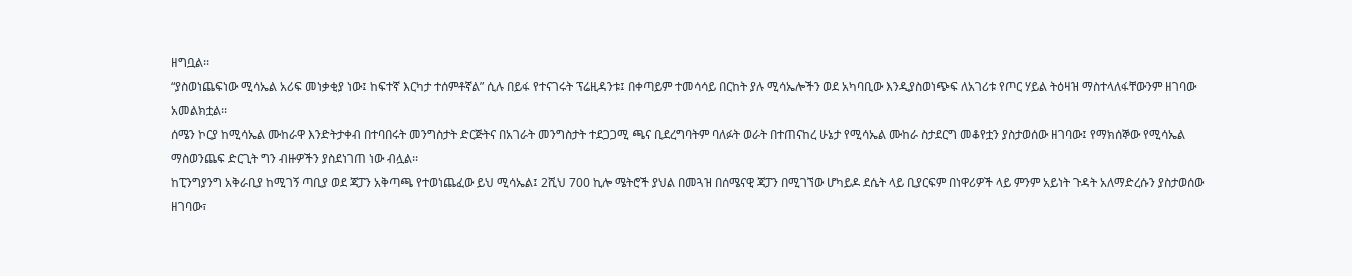ዘግቧል፡፡
“ያስወነጨፍነው ሚሳኤል አሪፍ መነቃቂያ ነው፤ ከፍተኛ እርካታ ተሰምቶኛል” ሲሉ በይፋ የተናገሩት ፕሬዚዳንቱ፤ በቀጣይም ተመሳሳይ በርከት ያሉ ሚሳኤሎችን ወደ አካባቢው እንዲያስወነጭፍ ለአገሪቱ የጦር ሃይል ትዕዛዝ ማስተላለፋቸውንም ዘገባው አመልክቷል፡፡
ሰሜን ኮርያ ከሚሳኤል ሙከራዋ እንድትታቀብ በተባበሩት መንግስታት ድርጅትና በአገራት መንግስታት ተደጋጋሚ ጫና ቢደረግባትም ባለፉት ወራት በተጠናከረ ሁኔታ የሚሳኤል ሙከራ ስታደርግ መቆየቷን ያስታወሰው ዘገባው፤ የማክሰኞው የሚሳኤል ማስወንጨፍ ድርጊት ግን ብዙዎችን ያስደነገጠ ነው ብሏል፡፡
ከፒንግያንግ አቅራቢያ ከሚገኝ ጣቢያ ወደ ጃፓን አቅጣጫ የተወነጨፈው ይህ ሚሳኤል፤ 2ሺህ 700 ኪሎ ሜትሮች ያህል በመጓዝ በሰሜናዊ ጃፓን በሚገኘው ሆካይዶ ደሴት ላይ ቢያርፍም በነዋሪዎች ላይ ምንም አይነት ጉዳት አለማድረሱን ያስታወሰው ዘገባው፣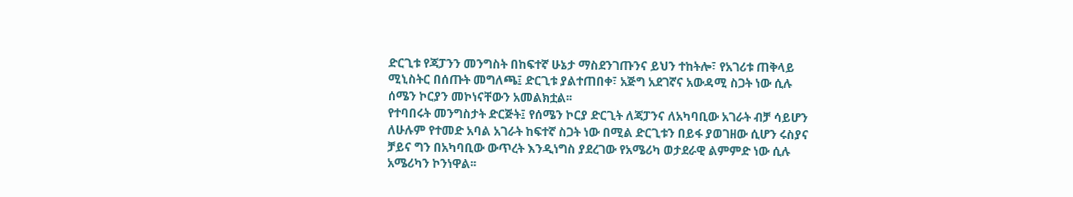ድርጊቱ የጃፓንን መንግስት በከፍተኛ ሁኔታ ማስደንገጡንና ይህን ተከትሎ፣ የአገሪቱ ጠቅላይ ሚኒስትር በሰጡት መግለጫ፤ ድርጊቱ ያልተጠበቀ፣ አጅግ አደገኛና አውዳሚ ስጋት ነው ሲሉ ሰሜን ኮርያን መኮነናቸውን አመልክቷል፡፡
የተባበሩት መንግስታት ድርጅት፤ የሰሜን ኮርያ ድርጊት ለጃፓንና ለአካባቢው አገራት ብቻ ሳይሆን ለሁሉም የተመድ አባል አገራት ከፍተኛ ስጋት ነው በሚል ድርጊቱን በይፋ ያወገዘው ሲሆን ሩስያና ቻይና ግን በአካባቢው ውጥረት እንዲነግስ ያደረገው የአሜሪካ ወታደራዊ ልምምድ ነው ሲሉ አሜሪካን ኮንነዋል፡፡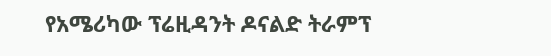የአሜሪካው ፕሬዚዳንት ዶናልድ ትራምፕ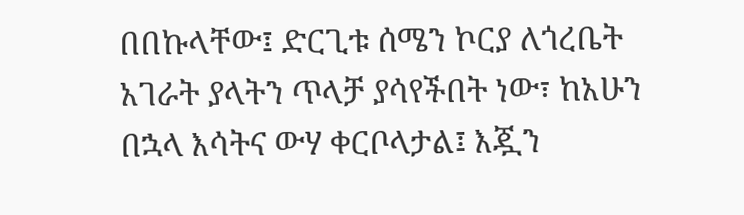በበኩላቸው፤ ድርጊቱ ሰሜን ኮርያ ለጎረቤት አገራት ያላትን ጥላቻ ያሳየችበት ነው፣ ከአሁን በኋላ እሳትና ውሃ ቀርቦላታል፤ እጇን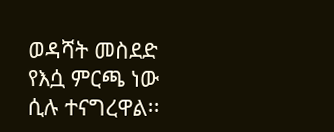ወዳሻት መስደድ የእሷ ምርጫ ነው ሲሉ ተናግረዋል፡፡